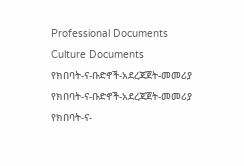Professional Documents
Culture Documents
የክበባት-ና-ቡድኖች-አደረጃጀት-መመሪያ
የክበባት-ና-ቡድኖች-አደረጃጀት-መመሪያ
የክበባት-ና-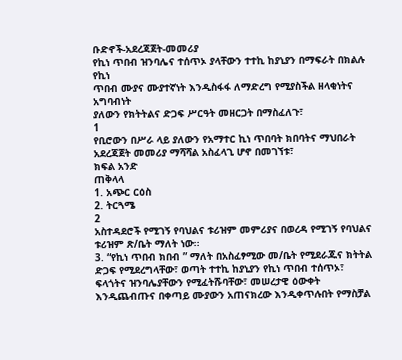ቡድኖች-አደረጃጀት-መመሪያ
የኪነ ጥበብ ዝንባሌና ተሰጥኦ ያላቸውን ተተኪ ከያኒያን በማፍራት በክልሉ የኪነ
ጥበብ ሙያና ሙያተኛነት እንዲስፋፋ ለማድረግ የሚያስችል ዘላቂነትና አግባብነት
ያለውን የክትትልና ድጋፍ ሥርዓት መዘርጋት በማስፈለጉ፣
1
የቢሮውን በሥራ ላይ ያለውን የአማተር ኪነ ጥበባት ክበባትና ማህበራት
አደረጃጀት መመሪያ ማሻሻል አስፈላጊ ሆኖ በመገኘቱ፣
ክፍል አንድ
ጠቅላላ
1. አጭር ርዕስ
2. ትርጓሜ
2
አስተዳደሮች የሚገኝ የባህልና ቱሪዝም መምሪያና በወረዳ የሚገኝ የባህልና
ቱሪዝም ጽ/ቤት ማለት ነው፡፡
3. “የኪነ ጥበብ ክበብ ” ማለት በአስፈፃሚው መ/ቤት የሚደራጁና ክትትል
ድጋፍ የሚደረግላቸው፣ ወጣት ተተኪ ከያኒያን የኪነ ጥበብ ተሰጥኦ፣
ፍላጎትና ዝንባሌያቸውን የሚፈትሹባቸው፣ መሠረታዊ ዕውቀት
እንዲጨብጡና በቀጣይ ሙያውን አጠናክረው እንዲቀጥሉበት የማስቻል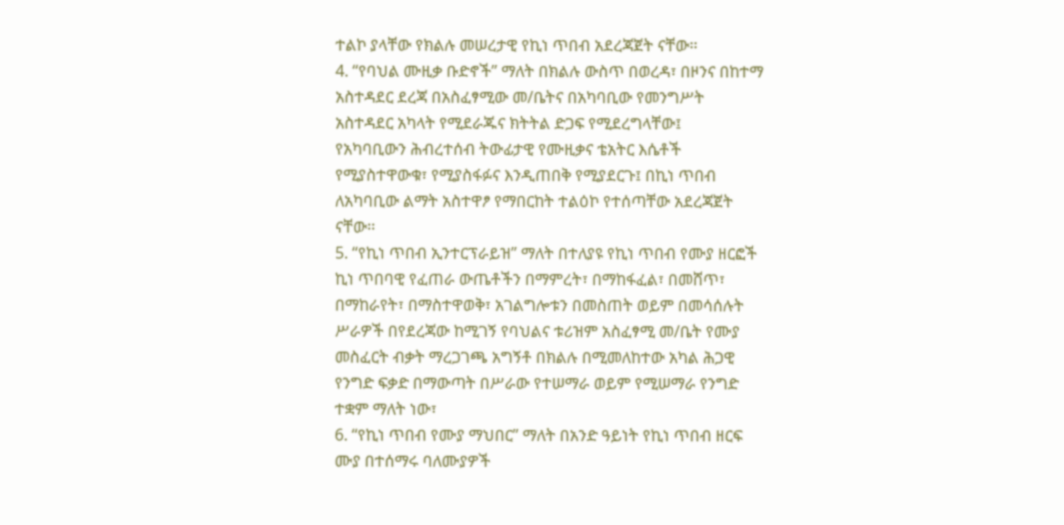ተልኮ ያላቸው የክልሉ መሠረታዊ የኪነ ጥበብ አደረጃጀት ናቸው፡፡
4. “የባህል ሙዚቃ ቡድኖች” ማለት በክልሉ ውስጥ በወረዳ፣ በዞንና በከተማ
አስተዳደር ደረጃ በአስፈፃሚው መ/ቤትና በአካባቢው የመንግሥት
አስተዳደር አካላት የሚደራጁና ክትትል ድጋፍ የሚደረግላቸው፤
የአካባቢውን ሕብረተሰብ ትውፊታዊ የሙዚቃና ቴአትር እሴቶች
የሚያስተዋውቁ፣ የሚያስፋፉና እንዲጠበቅ የሚያደርጉ፤ በኪነ ጥበብ
ለአካባቢው ልማት አስተዋፆ የማበርከት ተልዕኮ የተሰጣቸው አደረጃጀት
ናቸው፡፡
5. “የኪነ ጥበብ ኢንተርፕራይዝ” ማለት በተለያዩ የኪነ ጥበብ የሙያ ዘርፎች
ኪነ ጥበባዊ የፈጠራ ውጤቶችን በማምረት፣ በማከፋፈል፣ በመሸጥ፣
በማከራየት፣ በማስተዋወቅ፣ አገልግሎቱን በመስጠት ወይም በመሳሰሉት
ሥራዎች በየደረጃው ከሚገኝ የባህልና ቱሪዝም አስፈፃሚ መ/ቤት የሙያ
መስፈርት ብቃት ማረጋገጫ አግኝቶ በክልሉ በሚመለከተው አካል ሕጋዊ
የንግድ ፍቃድ በማውጣት በሥራው የተሠማራ ወይም የሚሠማራ የንግድ
ተቋም ማለት ነው፣
6. “የኪነ ጥበብ የሙያ ማህበር” ማለት በአንድ ዓይነት የኪነ ጥበብ ዘርፍ
ሙያ በተሰማሩ ባለሙያዎች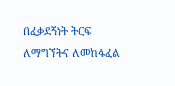በፈቃደኝነት ትርፍ ለማግኘትና ለመከፋፈል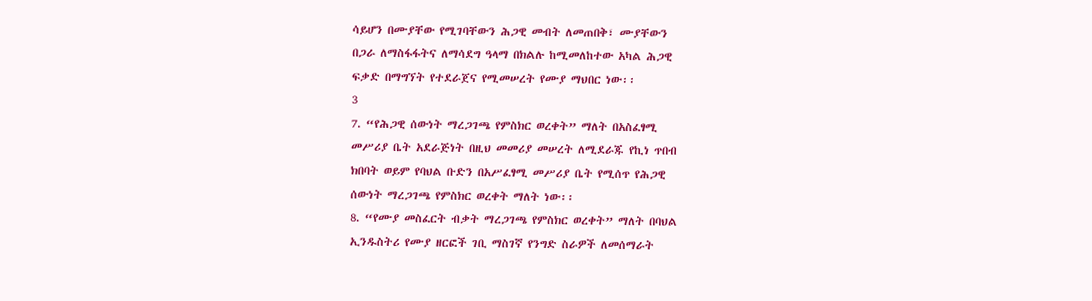ሳይሆን በሙያቸው የሚገባቸውን ሕጋዊ መብት ለመጠበቅ፣ ሙያቸውን
በጋራ ለማስፋፋትና ለማሳደግ ዓላማ በክልሉ ከሚመለከተው አካል ሕጋዊ
ፍቃድ በማግኘት የተደራጀና የሚመሠረት የሙያ ማህበር ነው፡፡
3
7. “የሕጋዊ ሰውነት ማረጋገጫ የምስክር ወረቀት” ማለት በአስፈፃሚ
መሥሪያ ቤት አደራጅነት በዚህ መመሪያ መሠረት ለሚደራጁ የኪነ ጥበብ
ክበባት ወይም የባህል ቡድን በአሥፈፃሚ መሥሪያ ቤት የሚሰጥ የሕጋዊ
ሰውነት ማረጋገጫ የምስክር ወረቀት ማለት ነው፡፡
8. “የሙያ መስፈርት ብቃት ማረጋገጫ የምስክር ወረቀት” ማለት በባህል
ኢንዱስትሪ የሙያ ዘርፎች ገቢ ማስገኛ የንግድ ስራዎች ለመሰማራት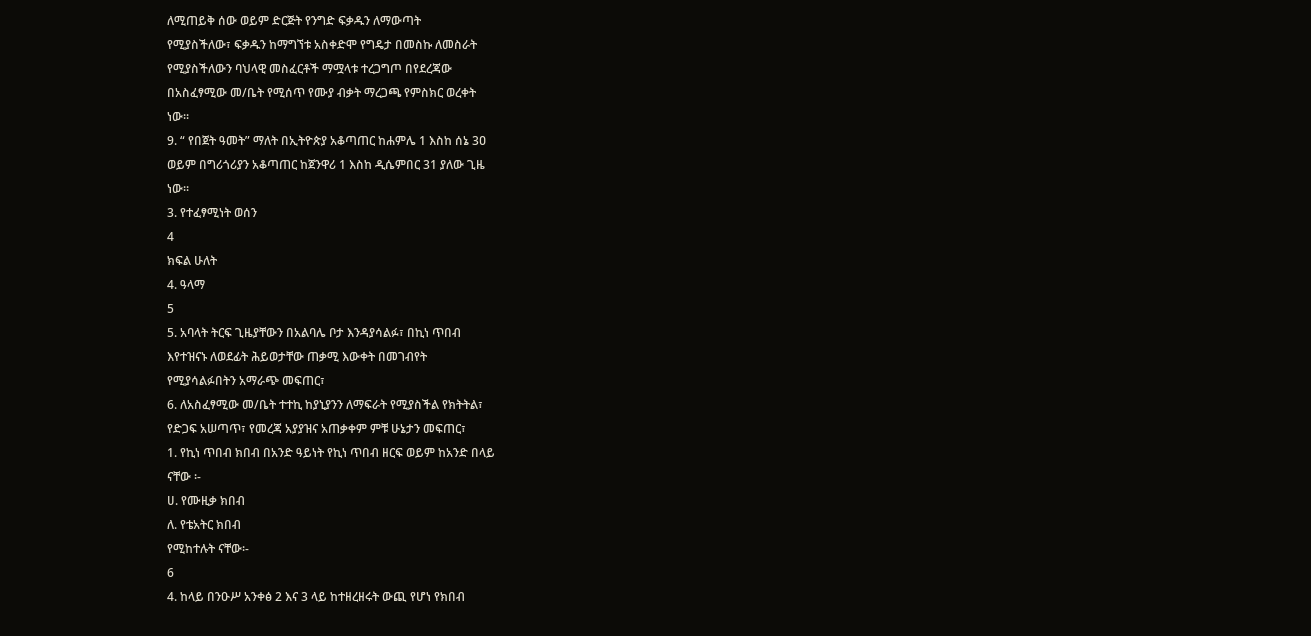ለሚጠይቅ ሰው ወይም ድርጅት የንግድ ፍቃዱን ለማውጣት
የሚያስችለው፣ ፍቃዱን ከማግኘቱ አስቀድሞ የግዴታ በመስኩ ለመስራት
የሚያስችለውን ባህላዊ መስፈርቶች ማሟላቱ ተረጋግጦ በየደረጃው
በአስፈፃሚው መ/ቤት የሚሰጥ የሙያ ብቃት ማረጋጫ የምስክር ወረቀት
ነው፡፡
9. “ የበጀት ዓመት” ማለት በኢትዮጵያ አቆጣጠር ከሐምሌ 1 እስከ ሰኔ 3ዐ
ወይም በግሪጎሪያን አቆጣጠር ከጀንዋሪ 1 እስከ ዲሴምበር 31 ያለው ጊዜ
ነው፡፡
3. የተፈፃሚነት ወሰን
4
ክፍል ሁለት
4. ዓላማ
5
5. አባላት ትርፍ ጊዜያቸውን በአልባሌ ቦታ እንዳያሳልፉ፣ በኪነ ጥበብ
እየተዝናኑ ለወደፊት ሕይወታቸው ጠቃሚ እውቀት በመገብየት
የሚያሳልፉበትን አማራጭ መፍጠር፣
6. ለአስፈፃሚው መ/ቤት ተተኪ ከያኒያንን ለማፍራት የሚያስችል የክትትል፣
የድጋፍ አሠጣጥ፣ የመረጃ አያያዝና አጠቃቀም ምቹ ሁኔታን መፍጠር፣
1. የኪነ ጥበብ ክበብ በአንድ ዓይነት የኪነ ጥበብ ዘርፍ ወይም ከአንድ በላይ
ናቸው ፡-
ሀ. የሙዚቃ ክበብ
ለ. የቴአትር ክበብ
የሚከተሉት ናቸው፡-
6
4. ከላይ በንዑሥ አንቀፅ 2 እና 3 ላይ ከተዘረዘሩት ውጪ የሆነ የክበብ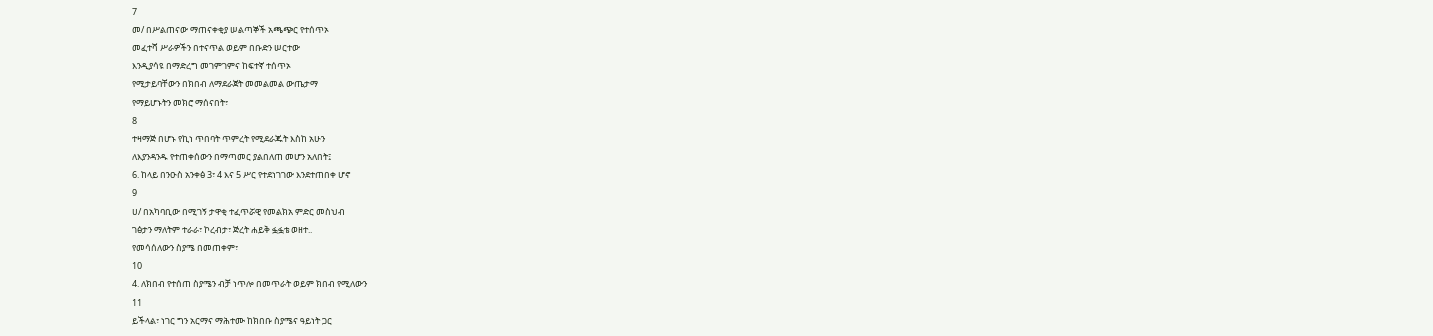7
መ/ በሥልጠናው ማጠናቀቂያ ሠልጣኞች አጫጭር የተሰጥኦ
መፈተሻ ሥራዎችን በተናጥል ወይም በቡድን ሠርተው
እንዲያሳዩ በማድረግ መገምገምና ከፍተኛ ተሰጥኦ
የሚታይባቸውን በክበብ ለማደራጀት መመልመል ውጤታማ
የማይሆኑትን መክሮ ማሰናበት፣
8
ተዛማጅ በሆኑ የኪነ ጥበባት ጥምረት የሚደራጁት እስከ አሁን
ለእያንዳንዱ የተጠቀሰውን በማጣመር ያልበለጠ መሆን አለበት፤
6. ከላይ በንዑስ አንቀፅ 3፣ 4 እና 5 ሥር የተደነገገው እንደተጠበቀ ሆኖ
9
ሀ/ በአካባቢው በሚገኝ ታዋቂ ተፈጥሯዊ የመልክአ ምድር መስህብ
ገፅታን ማለትም ተራራ፣ ኮረብታ፣ ጅረት ሐይቅ ፏፏቴ ወዘተ..
የመሳሰለውን ስያሜ በመጠቀም፣
10
4. ለክበብ የተሰጠ ስያሜን ብቻ ነጥሎ በመጥራት ወይም ክበብ የሚለውን
11
ይችላል፣ ነገር ግን አርማና ማሕተሙ ከክበቡ ስያሜና ዓይነት ጋር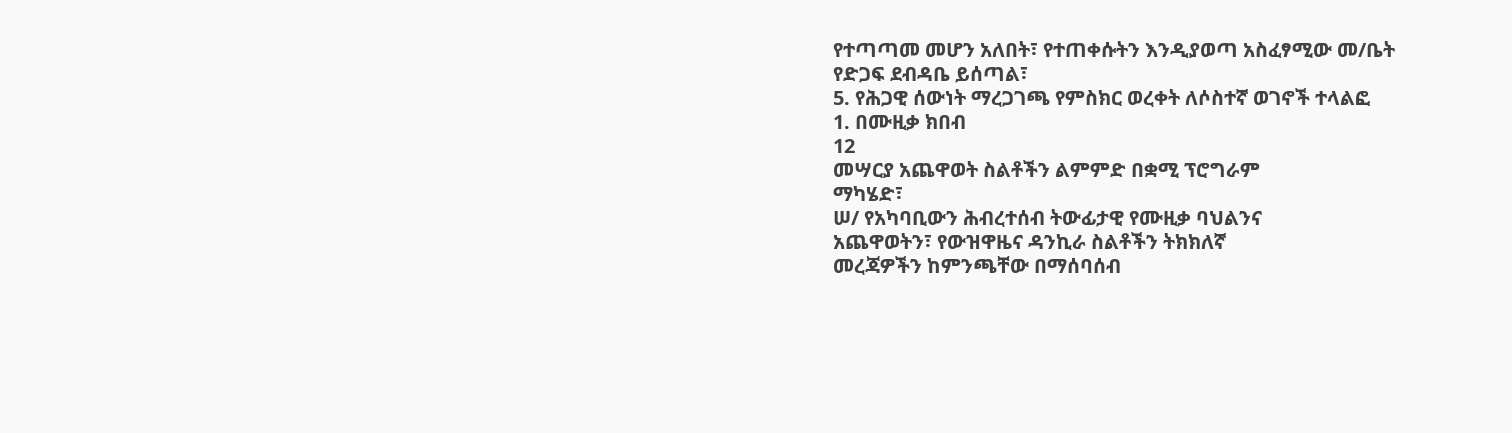የተጣጣመ መሆን አለበት፣ የተጠቀሱትን እንዲያወጣ አስፈፃሚው መ/ቤት
የድጋፍ ደብዳቤ ይሰጣል፣
5. የሕጋዊ ሰውነት ማረጋገጫ የምስክር ወረቀት ለሶስተኛ ወገኖች ተላልፎ
1. በሙዚቃ ክበብ
12
መሣርያ አጨዋወት ስልቶችን ልምምድ በቋሚ ፕሮግራም
ማካሄድ፣
ሠ/ የአካባቢውን ሕብረተሰብ ትውፊታዊ የሙዚቃ ባህልንና
አጨዋወትን፣ የውዝዋዜና ዳንኪራ ስልቶችን ትክክለኛ
መረጃዎችን ከምንጫቸው በማሰባሰብ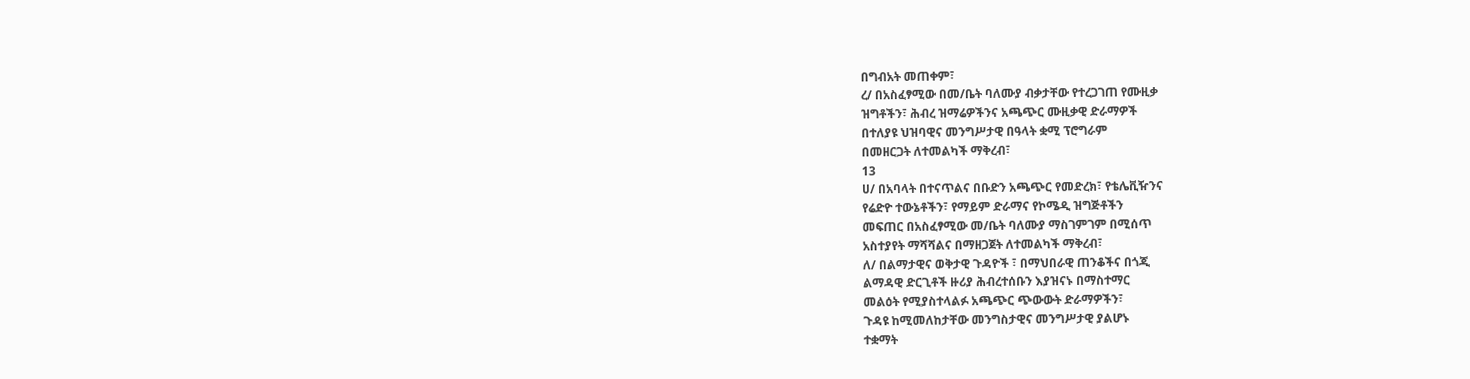በግብአት መጠቀም፣
ረ/ በአስፈፃሚው በመ/ቤት ባለሙያ ብቃታቸው የተረጋገጠ የሙዚቃ
ዝግቶችን፣ ሕብረ ዝማሬዎችንና አጫጭር ሙዚቃዊ ድራማዎች
በተለያዩ ህዝባዊና መንግሥታዊ በዓላት ቋሚ ፕሮግራም
በመዘርጋት ለተመልካች ማቅረብ፣
13
ሀ/ በአባላት በተናጥልና በቡድን አጫጭር የመድረክ፣ የቴሌቪዥንና
የሬድዮ ተውኔቶችን፣ የማይም ድራማና የኮሜዲ ዝግጅቶችን
መፍጠር በአስፈፃሚው መ/ቤት ባለሙያ ማስገምገም በሚሰጥ
አስተያየት ማሻሻልና በማዘጋጀት ለተመልካች ማቅረብ፣
ለ/ በልማታዊና ወቅታዊ ጉዳዮች ፣ በማህበራዊ ጠንቆችና በጎጂ
ልማዳዊ ድርጊቶች ዙሪያ ሕብረተሰቡን እያዝናኑ በማስተማር
መልዕት የሚያስተላልፉ አጫጭር ጭውውት ድራማዎችን፣
ጉዳዩ ከሚመለከታቸው መንግስታዊና መንግሥታዊ ያልሆኑ
ተቋማት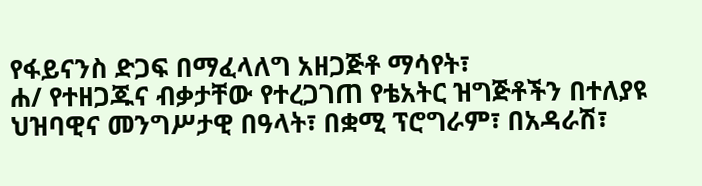የፋይናንስ ድጋፍ በማፈላለግ አዘጋጅቶ ማሳየት፣
ሐ/ የተዘጋጁና ብቃታቸው የተረጋገጠ የቴአትር ዝግጅቶችን በተለያዩ
ህዝባዊና መንግሥታዊ በዓላት፣ በቋሚ ፕሮግራም፣ በአዳራሽ፣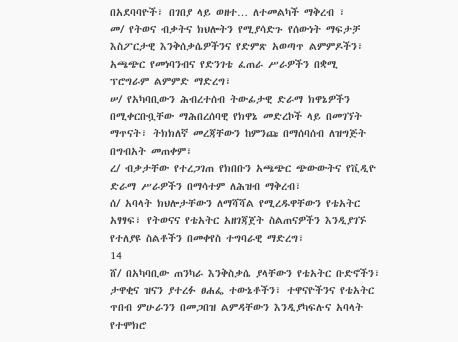በአደባባዮች፣ በገበያ ላይ ወዘተ… ለተመልካች ማቅረብ ፣
መ/ የትወና ብቃትና ክህሎትን የሚያሳድጉ የሰውነት ማፍታቻ
እስፖርታዊ እንቅሰቃሴዎችንና የድምጽ አወጣጥ ልምምዶችን፣
አጫጭር የመነባንብና የድንገቴ ፈጠራ ሥራዎችን በቋሚ
ፕሮግራም ልምምድ ማድረግ፣
ሠ/ የአካባቢውን ሕብረተሰብ ትውፊታዊ ድራማ ክዋኔዎችን
በሚቀርቡቧቸው ማሕበረሰባዊ የክዋኔ መድረኮች ላይ በመገኘት
ማጥናት፣ ትክክለኛ መረጃቸውን ከምንጩ በማሰባሰብ ለዝግጅት
በግብአት መጠቀም፣
ረ/ ብቃታቸው የተረጋገጠ የክበቡን አጫጭር ጭውውትና የቪዲዮ
ድራማ ሥራዎችን በማሳተም ለሕዝብ ማቅረብ፣
ሰ/ አባላት ክህሎታቸውን ለማሻሻል የሚረዱዋቸውን የቴአትር
አፃፃፍ፣ የትወናና የቴአትር አዘገጃጀት ስልጠናዎችን እንዲያገኙ
የተለያዩ ስልቶችን በመቀየስ ተግባራዊ ማድረግ፣
14
ሸ/ በአካባቢው ጠንካራ እንቅስቃሴ ያላቸውን የቴአትር ቡድኖችን፣
ታዋቂና ዝናን ያተረፉ ፀሐፌ ተውኔቶችን፣ ተዋናዮችንና የቴአትር
ጥበብ ምሁራንን በመጋበዝ ልምዳቸውን እንዲያካፍሉና አባላት
የተሞክሮ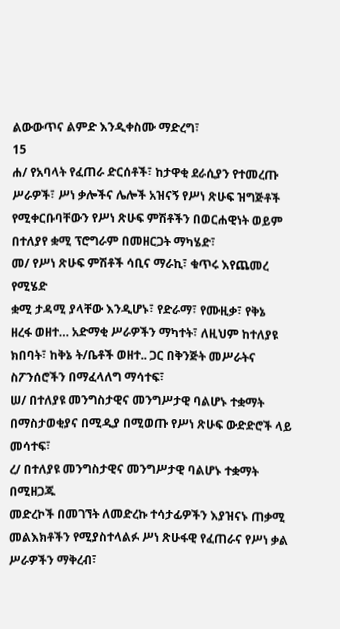ልውውጥና ልምድ እንዲቀስሙ ማድረግ፣
15
ሐ/ የአባላት የፈጠራ ድርሰቶች፣ ከታዋቂ ደራሲያን የተመረጡ
ሥራዎች፣ ሥነ ቃሎችና ሌሎች አዝናኝ የሥነ ጽሁፍ ዝግጅቶች
የሚቀርቡባቸውን የሥነ ጽሁፍ ምሽቶችን በወርሐዊነት ወይም
በተለያየ ቋሚ ፕሮግራም በመዘርጋት ማካሄድ፣
መ/ የሥነ ጽሁፍ ምሽቶች ሳቢና ማራኪ፣ ቁጥሩ እየጨመረ የሚሄድ
ቋሚ ታዳሚ ያላቸው እንዲሆኑ፣ የድራማ፣ የሙዚቃ፣ የቅኔ
ዘረፋ ወዘተ… አድማቂ ሥራዎችን ማካተት፣ ለዚህም ከተለያዩ
ክበባት፣ ከቅኔ ት/ቤቶች ወዘተ.. ጋር በቅንጅት መሥራትና
ስፖንሰሮችን በማፈላለግ ማሳተፍ፣
ሠ/ በተለያዩ መንግስታዊና መንግሥታዊ ባልሆኑ ተቋማት
በማስታወቂያና በሚዲያ በሚወጡ የሥነ ጽሁፍ ውድድሮች ላይ
መሳተፍ፣
ረ/ በተለያዩ መንግስታዊና መንግሥታዊ ባልሆኑ ተቋማት በሚዘጋጁ
መድረኮች በመገኘት ለመድረኩ ተሳታፊዎችን እያዝናኑ ጠቃሚ
መልእክቶችን የሚያስተላልፉ ሥነ ጽሁፋዊ የፈጠራና የሥነ ቃል
ሥራዎችን ማቅረብ፣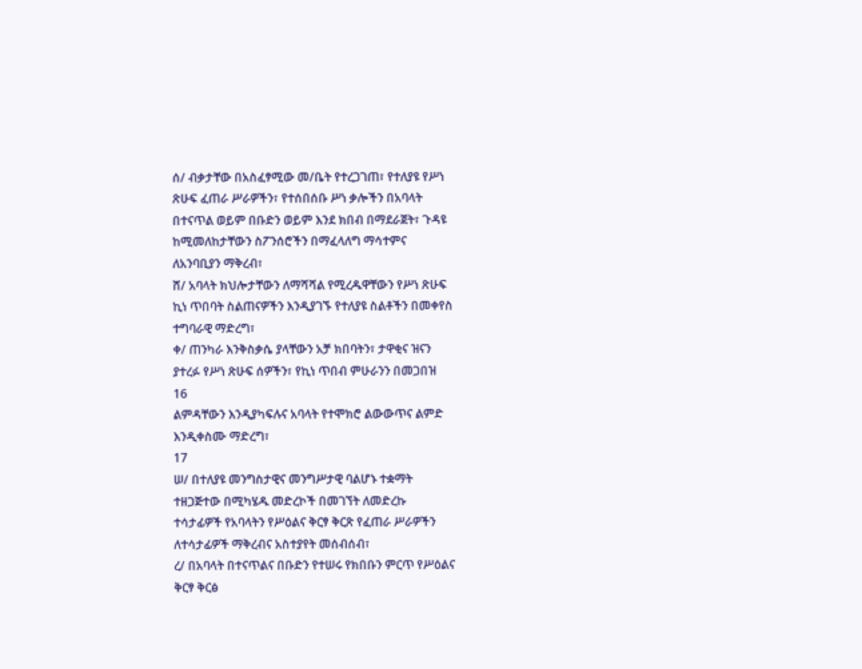ሰ/ ብቃታቸው በአስፈፃሚው መ/ቤት የተረጋገጠ፣ የተለያዩ የሥነ
ጽሁፍ ፈጠራ ሥራዎችን፣ የተሰበሰቡ ሥነ ቃሎችን በአባላት
በተናጥል ወይም በቡድን ወይም እንደ ክበብ በማደራጀት፣ ጉዳዩ
ከሚመለከታቸውን ስፖንሰሮችን በማፈላለግ ማሳተምና
ለአንባቢያን ማቅረብ፣
ሸ/ አባላት ክህሎታቸውን ለማሻሻል የሚረዱዋቸውን የሥነ ጽሁፍ
ኪነ ጥበባት ስልጠናዎችን እንዲያገኙ የተለያዩ ስልቶችን በመቀየስ
ተግባራዊ ማድረግ፣
ቀ/ ጠንካራ እንቅስቃሴ ያላቸውን አቻ ክበባትን፣ ታዋቂና ዝናን
ያተረፉ የሥነ ጽሁፍ ሰዎችን፣ የኪነ ጥበብ ምሁራንን በመጋበዝ
16
ልምዳቸውን እንዲያካፍሉና አባላት የተሞክሮ ልውውጥና ልምድ
እንዲቀስሙ ማድረግ፣
17
ሠ/ በተለያዩ መንግስታዊና መንግሥታዊ ባልሆኑ ተቋማት
ተዘጋጅተው በሚካሄዱ መድረኮች በመገኘት ለመድረኩ
ተሳታፊዎች የአባላትን የሥዕልና ቅርፃ ቅርጽ የፈጠራ ሥራዎችን
ለተሳታፊዎች ማቅረብና አስተያየት መሰብሰብ፣
ረ/ በአባላት በተናጥልና በቡድን የተሠሩ የክበቡን ምርጥ የሥዕልና
ቅርፃ ቅርፅ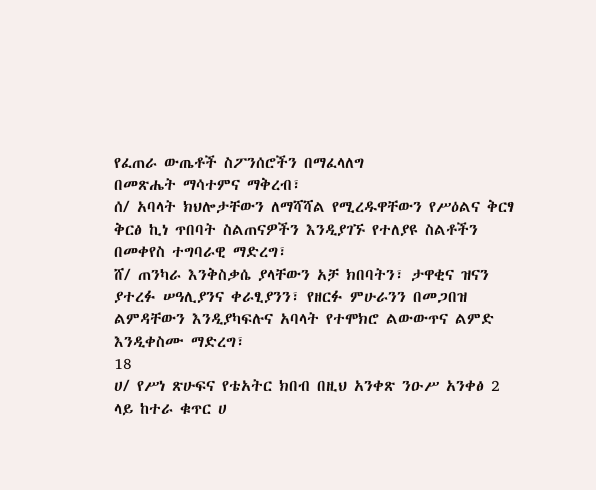የፈጠራ ውጤቶች ስፖንሰሮችን በማፈላለግ
በመጽሔት ማሳተምና ማቅረብ፣
ሰ/ አባላት ክህሎታቸውን ለማሻሻል የሚረዱዋቸውን የሥዕልና ቅርፃ
ቅርፅ ኪነ ጥበባት ስልጠናዎችን እንዲያገኙ የተለያዩ ስልቶችን
በመቀየስ ተግባራዊ ማድረግ፣
ሸ/ ጠንካራ እንቅስቃሴ ያላቸውን አቻ ክበባትን፣ ታዋቂና ዝናን
ያተረፉ ሠዓሊያንና ቀራፂያንን፣ የዘርፉ ምሁራንን በመጋበዝ
ልምዳቸውን እንዲያካፍሉና አባላት የተሞክሮ ልውውጥና ልምድ
እንዲቀስሙ ማድረግ፣
18
ሀ/ የሥነ ጽሁፍና የቴአትር ክበብ በዚህ አንቀጽ ንዑሥ አንቀፅ 2
ላይ ከተራ ቁጥር ሀ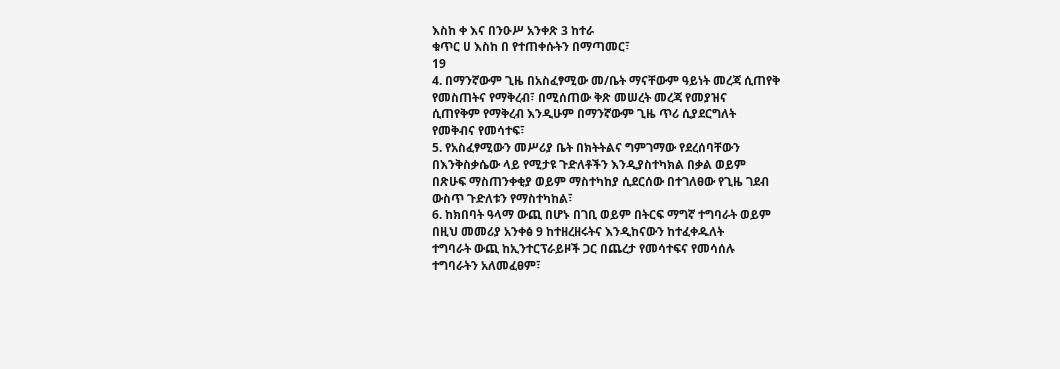እስከ ቀ እና በንዑሥ አንቀጽ 3 ከተራ
ቁጥር ሀ እስከ በ የተጠቀሱትን በማጣመር፣
19
4. በማንኛውም ጊዜ በአስፈፃሚው መ/ቤት ማናቸውም ዓይነት መረጃ ሲጠየቅ
የመስጠትና የማቅረብ፣ በሚሰጠው ቅጽ መሠረት መረጃ የመያዝና
ሲጠየቅም የማቅረብ እንዲሁም በማንኛውም ጊዜ ጥሪ ሲያደርግለት
የመቅብና የመሳተፍ፣
5. የአስፈፃሚውን መሥሪያ ቤት በክትትልና ግምገማው የደረሰባቸውን
በእንቅስቃሴው ላይ የሚታዩ ጉድለቶችን እንዲያስተካክል በቃል ወይም
በጽሁፍ ማስጠንቀቂያ ወይም ማስተካከያ ሲደርሰው በተገለፀው የጊዜ ገደብ
ውስጥ ጉድለቱን የማስተካከል፣
6. ከክበባት ዓላማ ውጪ በሆኑ በገቢ ወይም በትርፍ ማግኛ ተግባራት ወይም
በዚህ መመሪያ አንቀፅ 9 ከተዘረዘሩትና እንዲከናውን ከተፈቀዱለት
ተግባራት ውጪ ከኢንተርፕራይዞች ጋር በጨረታ የመሳተፍና የመሳሰሉ
ተግባራትን አለመፈፀም፣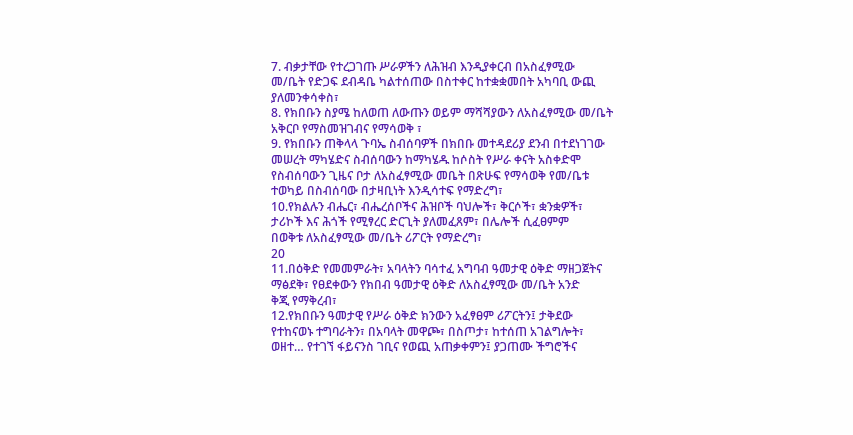7. ብቃታቸው የተረጋገጡ ሥራዎችን ለሕዝብ እንዲያቀርብ በአስፈፃሚው
መ/ቤት የድጋፍ ደብዳቤ ካልተሰጠው በስተቀር ከተቋቋመበት አካባቢ ውጪ
ያለመንቀሳቀስ፣
8. የክበቡን ስያሜ ከለወጠ ለውጡን ወይም ማሻሻያውን ለአስፈፃሚው መ/ቤት
አቅርቦ የማስመዝገብና የማሳወቅ ፣
9. የክበቡን ጠቅላላ ጉባኤ ስብሰባዎች በክበቡ መተዳደሪያ ደንብ በተደነገገው
መሠረት ማካሄድና ስብሰባውን ከማካሄዱ ከሶስት የሥራ ቀናት አስቀድሞ
የስብሰባውን ጊዜና ቦታ ለአስፈፃሚው መቤት በጽሁፍ የማሳወቅ የመ/ቤቱ
ተወካይ በስብሰባው በታዛቢነት እንዲሳተፍ የማድረግ፣
10.የክልሉን ብሔር፣ ብሔረሰቦችና ሕዝቦች ባህሎች፣ ቅርሶች፣ ቋንቋዎች፣
ታሪኮች እና ሕጎች የሚፃረር ድርጊት ያለመፈጸም፣ በሌሎች ሲፈፀምም
በወቅቱ ለአስፈፃሚው መ/ቤት ሪፖርት የማድረግ፣
20
11.በዕቅድ የመመምራት፣ አባላትን ባሳተፈ አግባብ ዓመታዊ ዕቅድ ማዘጋጀትና
ማፅደቅ፣ የፀደቀውን የክበብ ዓመታዊ ዕቅድ ለአስፈፃሚው መ/ቤት አንድ
ቅጂ የማቅረብ፣
12.የክበቡን ዓመታዊ የሥራ ዕቅድ ክንውን አፈፃፀም ሪፖርትን፤ ታቅደው
የተከናወኑ ተግባራትን፣ በአባላት መዋጮ፣ በስጦታ፣ ከተሰጠ አገልግሎት፣
ወዘተ… የተገኘ ፋይናንስ ገቢና የወጪ አጠቃቀምን፤ ያጋጠሙ ችግሮችና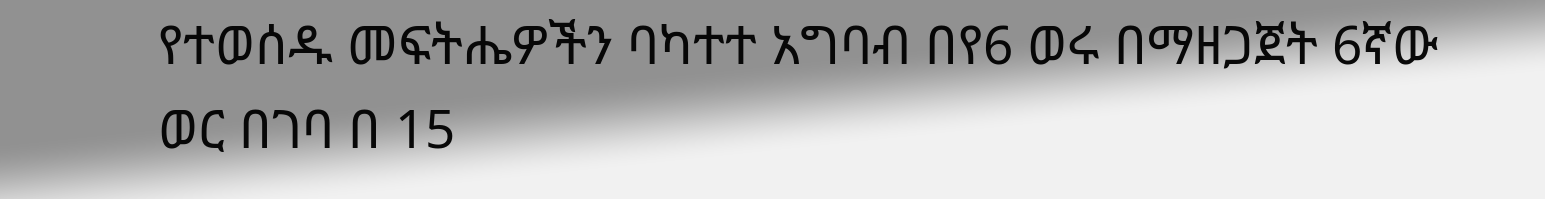የተወሰዱ መፍትሔዎችን ባካተተ አግባብ በየ6 ወሩ በማዘጋጀት 6ኛው
ወር በገባ በ 15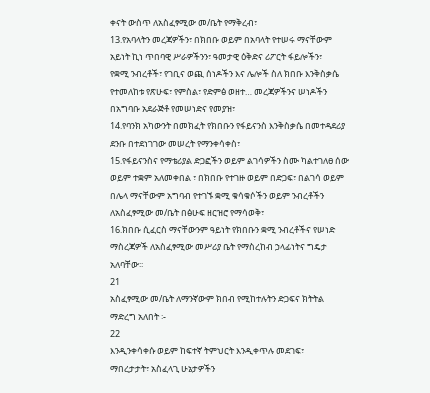ቀናት ውስጥ ለአስፈፃሚው መ/ቤት የማቅረብ፣
13.የአባላትን መረጃዎችን፣ በክበቡ ወይም በአባላት የተሠሩ ማናቸውም
አይነት ኪነ ጥበባዊ ሥራዎችንን፣ ዓመታዊ ዕቅድና ሪፖርት ፋይሎችን፣
የቋሚ ንብረቶች፣ የገቢና ወጪ ሰነዶችን እና ሌሎች ስለ ክበቡ እንቅስቃሴ
የተመለከቱ የጽሁፍ፣ የምስል፣ የድምፅ ወዘተ… መረጃዎችንና ሠነዶችን
በአግባቡ አደራጅቶ የመሠነድና የመያዝ፣
14.የባንክ አካውንት በመክፈት የክበቡን የፋይናንስ እንቅስቃሴ በመተዳደሪያ
ደንቡ በተደነገገው መሠረት የማንቀሳቀስ፣
15.የፋይናንስና የማቴሪያል ድጋፎችን ወይም ልገሳዎችን ስሙ ካልተገለፀ ሰው
ወይም ተቋም አለመቀበል ፣ በክበቡ የተገዙ ወይም በድጋፍ፣ በልገሳ ወይም
በሌላ ማናቸውም አግባብ የተገኙ ቋሚ ቁሳቁሶችን ወይም ንብረቶችን
ለአስፈፃሚው መ/ቤት በፅሁፍ ዘርዝሮ የማሳወቅ፣
16.ክበቡ ሲፈርስ ማናቸውንም ዓይነት የክበቡን ቋሚ ንብረቶችና የሠነድ
ማስረጃዎች ለአስፈፃሚው መሥሪያ ቤት የማስረከብ ኃላፊነትና ግዴታ
አለባቸው፡፡
21
አስፈፃሚው መ/ቤት ለማንኛውም ክበብ የሚከተሉትን ድጋፍና ክትትል
ማድረግ አለበት ፡-
22
እንዲንቀሳቀሱ ወይም ከፍተኛ ትምህርት እንዲቀጥሉ መደገፍ፣
ማበረታታት፣ አስፈላጊ ሁኔታዎችን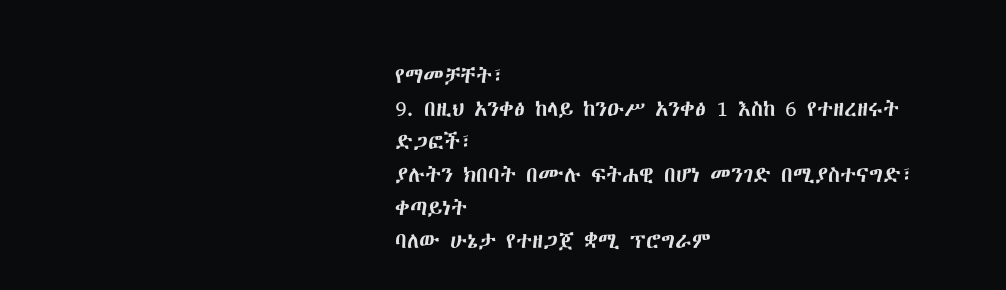የማመቻቸት፣
9. በዚህ አንቀፅ ከላይ ከንዑሥ አንቀፅ 1 እስከ 6 የተዘረዘሩት ድጋፎች፣
ያሉትን ክበባት በሙሉ ፍትሐዊ በሆነ መንገድ በሚያስተናግድ፣ ቀጣይነት
ባለው ሁኔታ የተዘጋጀ ቋሚ ፕሮግራም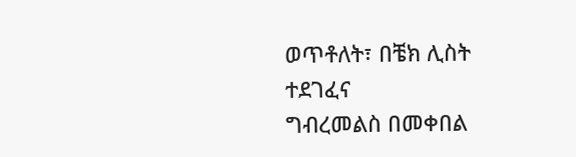ወጥቶለት፣ በቼክ ሊስት ተደገፈና
ግብረመልስ በመቀበል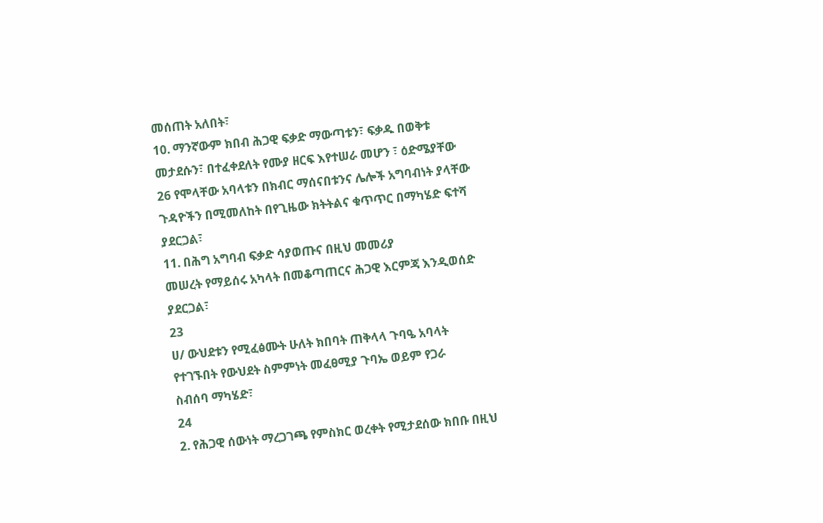መሰጠት አለበት፣
10. ማንኛውም ክበብ ሕጋዊ ፍቃድ ማውጣቱን፣ ፍቃዱ በወቅቱ
መታደሱን፣ በተፈቀደለት የሙያ ዘርፍ እየተሠራ መሆን ፣ ዕድሜያቸው
26 የሞላቸው አባላቱን በክብር ማሰናበቱንና ሌሎች አግባብነት ያላቸው
ጉዳዮችን በሚመለከት በየጊዜው ክትትልና ቁጥጥር በማካሄድ ፍተሻ
ያደርጋል፣
11. በሕግ አግባብ ፍቃድ ሳያወጡና በዚህ መመሪያ
መሠረት የማይሰሩ አካላት በመቆጣጠርና ሕጋዊ እርምጃ እንዲወሰድ
ያደርጋል፣
23
ሀ/ ውህደቱን የሚፈፅሙት ሁለት ክበባት ጠቅላላ ጉባዔ አባላት
የተገኙበት የውህደት ስምምነት መፈፀሚያ ጉባኤ ወይም የጋራ
ስብሰባ ማካሄድ፣
24
2. የሕጋዊ ሰውነት ማረጋገጫ የምስክር ወረቀት የሚታደሰው ክበቡ በዚህ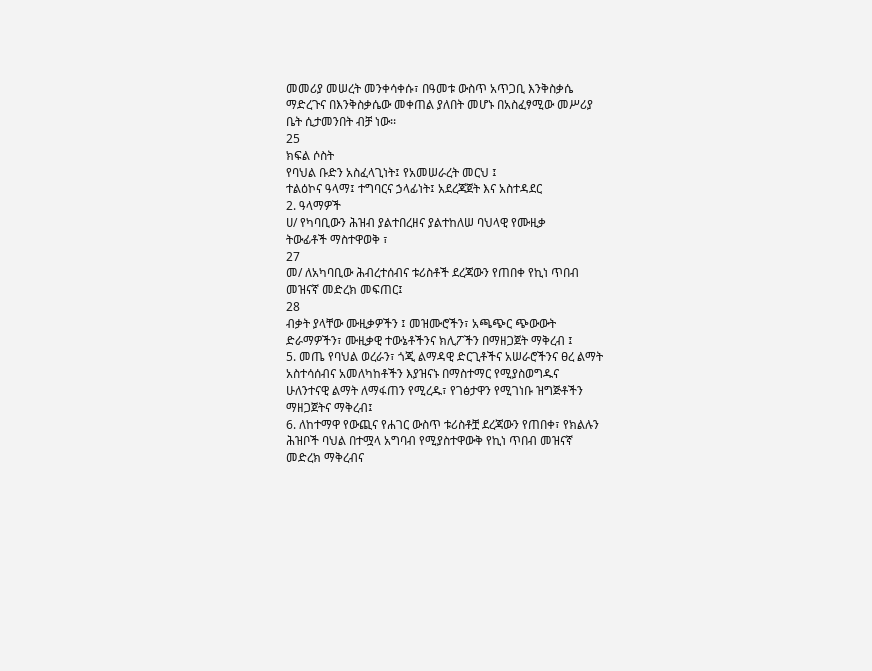መመሪያ መሠረት መንቀሳቀሱ፣ በዓመቱ ውስጥ አጥጋቢ እንቅስቃሴ
ማድረጉና በእንቅስቃሴው መቀጠል ያለበት መሆኑ በአስፈፃሚው መሥሪያ
ቤት ሲታመንበት ብቻ ነው፡፡
25
ክፍል ሶስት
የባህል ቡድን አስፈላጊነት፤ የአመሠራረት መርህ ፤
ተልዕኮና ዓላማ፤ ተግባርና ኃላፊነት፤ አደረጃጀት እና አስተዳደር
2. ዓላማዎች
ሀ/ የካባቢውን ሕዝብ ያልተበረዘና ያልተከለሠ ባህላዊ የሙዚቃ
ትውፊቶች ማስተዋወቅ ፣
27
መ/ ለአካባቢው ሕብረተሰብና ቱሪስቶች ደረጃውን የጠበቀ የኪነ ጥበብ
መዝናኛ መድረክ መፍጠር፤
28
ብቃት ያላቸው ሙዚቃዎችን ፤ መዝሙሮችን፣ አጫጭር ጭውውት
ድራማዎችን፣ ሙዚቃዊ ተውኔቶችንና ክሊፖችን በማዘጋጀት ማቅረብ ፤
5. መጤ የባህል ወረራን፣ ጎጂ ልማዳዊ ድርጊቶችና አሠራሮችንና ፀረ ልማት
አስተሳሰብና አመለካከቶችን እያዝናኑ በማስተማር የሚያስወግዱና
ሁለንተናዊ ልማት ለማፋጠን የሚረዱ፣ የገፅታዋን የሚገነቡ ዝግጅቶችን
ማዘጋጀትና ማቅረብ፤
6. ለከተማዋ የውጪና የሐገር ውስጥ ቱሪስቶቿ ደረጃውን የጠበቀ፣ የክልሉን
ሕዝቦች ባህል በተሟላ አግባብ የሚያስተዋውቅ የኪነ ጥበብ መዝናኛ
መድረክ ማቅረብና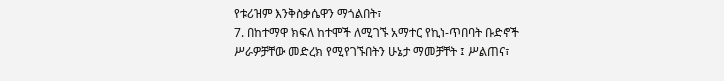የቱሪዝም እንቅስቃሴዋን ማጎልበት፣
7. በከተማዋ ክፍለ ከተሞች ለሚገኙ አማተር የኪነ-ጥበባት ቡድኖች
ሥራዎቻቸው መድረክ የሚየገኙበትን ሁኔታ ማመቻቸት ፤ ሥልጠና፣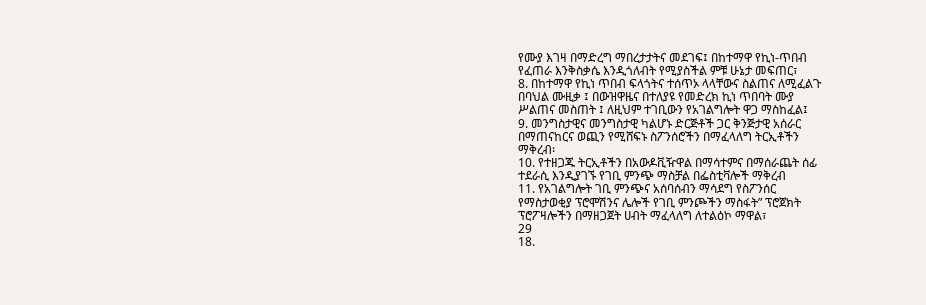የሙያ እገዛ በማድረግ ማበረታታትና መደገፍ፤ በከተማዋ የኪነ-ጥበብ
የፈጠራ እንቅስቃሴ እንዲጎለብት የሚያስችል ምቹ ሁኔታ መፍጠር፣
8. በከተማዋ የኪነ ጥበብ ፍላጎትና ተሰጥኦ ላላቸውና ስልጠና ለሚፈልጉ
በባህል ሙዚቃ ፤ በውዝዋዜና በተለያዩ የመድረክ ኪነ ጥበባት ሙያ
ሥልጠና መስጠት ፤ ለዚህም ተገቢውን የአገልግሎት ዋጋ ማስከፈል፤
9. መንግስታዊና መንግስታዊ ካልሆኑ ድርጅቶች ጋር ቅንጅታዊ አሰራር
በማጠናከርና ወጪን የሚሸፍኑ ስፖንሰሮችን በማፈላለግ ትርኢቶችን
ማቅረብ፡
10. የተዘጋጁ ትርኢቶችን በአውዶቪዥዋል በማሳተምና በማሰራጨት ሰፊ
ተደራሲ እንዲያገኙ የገቢ ምንጭ ማስቻል በፌስቲቫሎች ማቅረብ
11. የአገልግሎት ገቢ ምንጭና አሰባሰብን ማሳደግ የስፖንሰር
የማስታወቂያ ፕሮሞሽንና ሌሎች የገቢ ምንጮችን ማስፋት” ፕሮጀክት
ፕሮፖዛሎችን በማዘጋጀት ሀብት ማፈላለግ ለተልዕኮ ማዋል፣
29
18.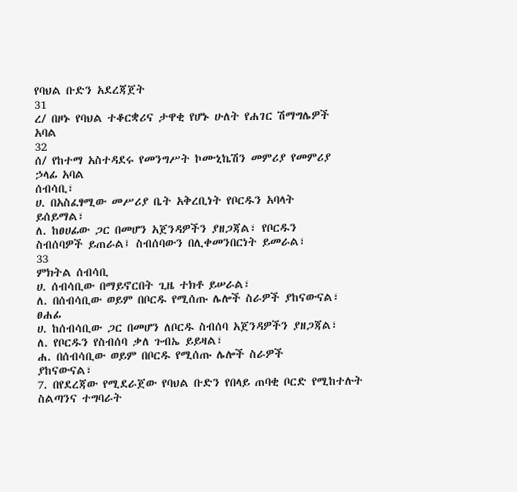የባህል ቡድን አደረጃጀት
31
ረ/ በዞኑ የባህል ተቆርቋሪና ታዋቂ የሆኑ ሁለት የሐገር ሽማግሌዎች
አባል
32
ሰ/ የከተማ አስተዳደሩ የመንግሥት ኮሙኒኬሽን መምሪያ የመምሪያ
ኃላፊ አባል
ሰብሳቢ፣
ሀ. በአስፈፃሚው መሥሪያ ቤት አቅረቢነት የቦርዱን አባላት
ይሰይማል፣
ለ. ከፀሀፊው ጋር በመሆን አጀንዳዎችን ያዘጋጃል፣ የቦርዱን
ስብሰባዎች ይጠራል፤ ስብሰባውን በሊቀመንበርነት ይመራል፣
33
ምክትል ሰብሳቢ
ሀ. ሰብሳቢው በማይኖርበት ጊዜ ተክቶ ይሠራል፣
ለ. በሰብሳቢው ወይም በቦርዱ የሚሰጡ ሌሎች ስራዎች ያከናውናል፣
ፀሐፊ
ሀ. ከሰብሳቢው ጋር በመሆን ለቦርዱ ስብሰባ አጀንዳዎችን ያዘጋጃል፣
ለ. የቦርዱን የስብሰባ ቃለ ጉብኤ ይይዛል፣
ሐ. በሰብሳቢው ወይም በቦርዱ የሚሰጡ ሌሎች ስራዎች
ያከናውናል፣
7. በየደረጃው የሚደራጀው የባህል ቡድን የበላይ ጠባቂ ቦርድ የሚከተሉት
ስልጣንና ተግባራት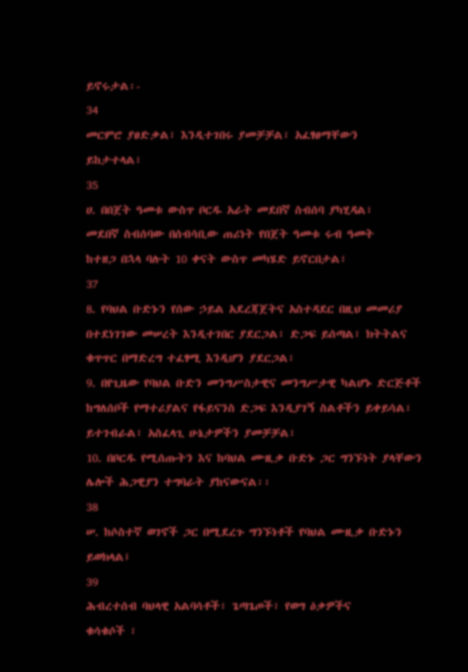ይኖሩታል፡-
34
መርምሮ ያፀድቃል፣ እንዲተገበሩ ያመቻቻል፣ አፈፃፀማቸውን
ይከታተላል፣
35
ሀ. በበጀት ዓመቱ ውስጥ ቦርዱ አራት መደበኛ ስብሰባ ያካሂዳል፣
መደበኛ ስብሰባው በሰብሳቢው ጠሪነት የበጀት ዓመቱ ሩብ ዓመት
ከተዘጋ በኋላ ባሉት 10 ቀናት ውስጥ መካሄድ ይኖርበታል፣
37
8. የባህል ቡድኑን የሰው ኃይል አደረጃጀትና አስተዳደር በዚህ መመሪያ
በተደነገገው መሠረት እንዲተገበር ያደርጋል፣ ድጋፍ ይሰጣል፣ ክትትልና
ቁጥጥር በማድረግ ተፈፃሚ እንዲሆን ያደርጋል፣
9. በየጊዜው የባህል ቡድን መንግሥስታዊና መንግሥታዊ ካልሆኑ ድርጅቶች
ከግለሰቦች የማተሪያልና የፋይናንስ ድጋፍ እንዲያገኝ ስልቶችን ይቀይሳል፣
ይተገብራል፣ አስፈላጊ ሁኔታዎችን ያመቻቻል፣
10. በቦርዱ የሚሰጡትን እና ከባህል ሙዚቃ ቡድኑ ጋር ግንኙነት ያላቸውን
ሌሎች ሕጋዊያን ተግባራት ያከናውናል፡፡
38
ሠ. ከሶስተኛ ወገኖች ጋር በሚደረጉ ግንኙነቶች የባህል ሙዚቃ ቡድኑን
ይወክላል፤
39
ሕብረተሰብ ባህላዊ አልባሳቶች፣ ጌጣጌጦች፣ የወግ ዕቃዎችና
ቁሳቁሶች ፣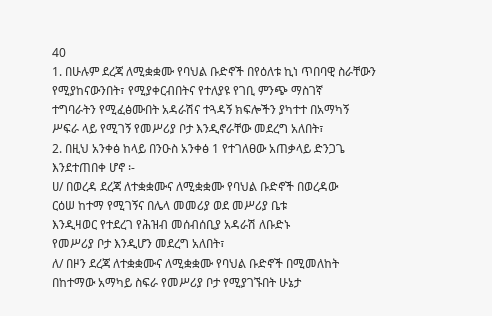40
1. በሁሉም ደረጃ ለሚቋቋሙ የባህል ቡድኖች በየዕለቱ ኪነ ጥበባዊ ስራቸውን
የሚያከናውንበት፣ የሚያቀርብበትና የተለያዩ የገቢ ምንጭ ማስገኛ
ተግባራትን የሚፈፅሙበት አዳራሽና ተጓዳኝ ክፍሎችን ያካተተ በአማካኝ
ሥፍራ ላይ የሚገኝ የመሥሪያ ቦታ እንዲኖራቸው መደረግ አለበት፣
2. በዚህ አንቀፅ ከላይ በንዑስ አንቀፅ 1 የተገለፀው አጠቃላይ ድንጋጌ
እንደተጠበቀ ሆኖ ፡-
ሀ/ በወረዳ ደረጃ ለተቋቋሙና ለሚቋቋሙ የባህል ቡድኖች በወረዳው
ርዕሠ ከተማ የሚገኝና በሌላ መመሪያ ወደ መሥሪያ ቤቱ
እንዲዛወር የተደረገ የሕዝብ መሰብሰቢያ አዳራሽ ለቡድኑ
የመሥሪያ ቦታ እንዲሆን መደረግ አለበት፣
ለ/ በዞን ደረጃ ለተቋቋሙና ለሚቋቋሙ የባህል ቡድኖች በሚመለከት
በከተማው አማካይ ስፍራ የመሥሪያ ቦታ የሚያገኙበት ሁኔታ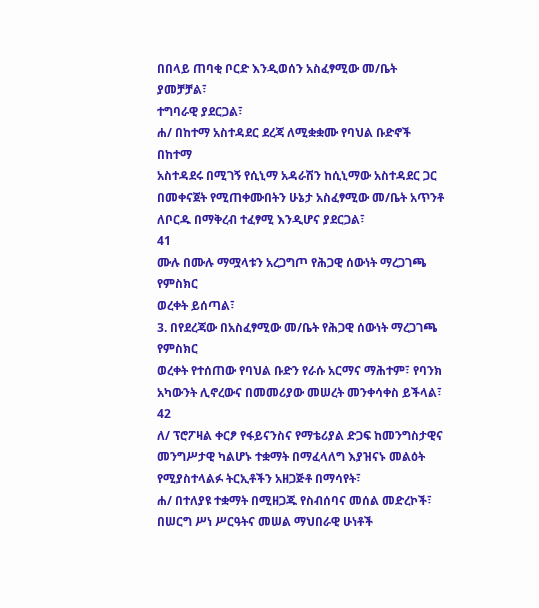በበላይ ጠባቂ ቦርድ እንዲወሰን አስፈፃሚው መ/ቤት ያመቻቻል፣
ተግባራዊ ያደርጋል፣
ሐ/ በከተማ አስተዳደር ደረጃ ለሚቋቋሙ የባህል ቡድኖች በከተማ
አስተዳደሩ በሚገኝ የሲኒማ አዳራሽን ከሲኒማው አስተዳደር ጋር
በመቀናጀት የሚጠቀሙበትን ሁኔታ አስፈፃሚው መ/ቤት አጥንቶ
ለቦርዱ በማቅረብ ተፈፃሚ እንዲሆና ያደርጋል፣
41
ሙሉ በሙሉ ማሟላቱን አረጋግጦ የሕጋዊ ሰውነት ማረጋገጫ የምስክር
ወረቀት ይሰጣል፣
3. በየደረጃው በአስፈፃሚው መ/ቤት የሕጋዊ ሰውነት ማረጋገጫ የምስክር
ወረቀት የተሰጠው የባህል ቡድን የራሱ አርማና ማሕተም፣ የባንክ
አካውንት ሊኖረውና በመመሪያው መሠረት መንቀሳቀስ ይችላል፣
42
ለ/ ፕሮፖዛል ቀርፆ የፋይናንስና የማቴሪያል ድጋፍ ከመንግስታዊና
መንግሥታዊ ካልሆኑ ተቋማት በማፈላለግ እያዝናኑ መልዕት
የሚያስተላልፉ ትርኢቶችን አዘጋጅቶ በማሳየት፣
ሐ/ በተለያዩ ተቋማት በሚዘጋጁ የስብሰባና መሰል መድረኮች፣
በሠርግ ሥነ ሥርዓትና መሠል ማህበራዊ ሁነቶች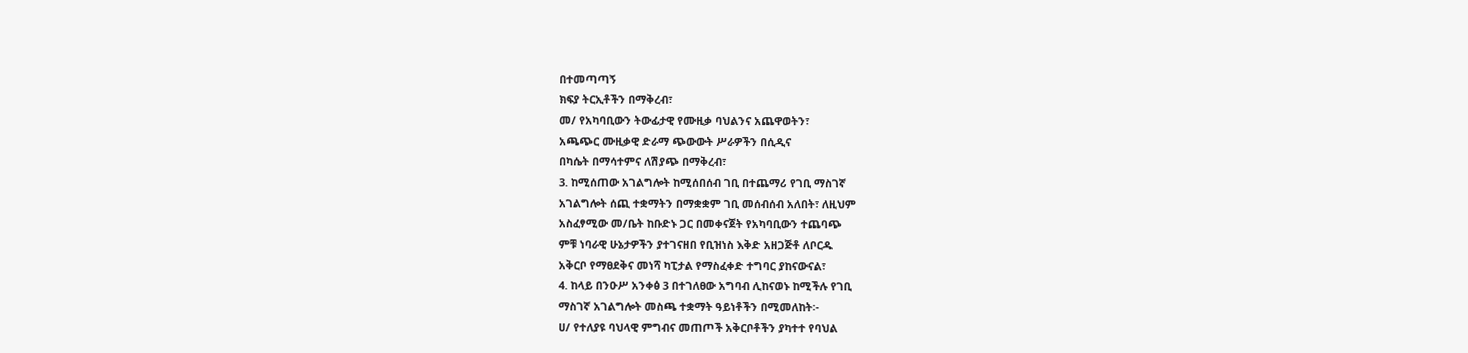በተመጣጣኝ
ክፍያ ትርኢቶችን በማቅረብ፣
መ/ የአካባቢውን ትውፊታዊ የሙዚቃ ባህልንና አጨዋወትን፣
አጫጭር ሙዚቃዊ ድራማ ጭውውት ሥራዎችን በሲዲና
በካሴት በማሳተምና ለሽያጭ በማቅረብ፣
3. ከሚሰጠው አገልግሎት ከሚሰበሰብ ገቢ በተጨማሪ የገቢ ማስገኛ
አገልግሎት ሰጪ ተቋማትን በማቋቋም ገቢ መሰብሰብ አለበት፣ ለዚህም
አስፈፃሚው መ/ቤት ከቡድኑ ጋር በመቀናጀት የአካባቢውን ተጨባጭ
ምቹ ነባራዊ ሁኔታዎችን ያተገናዘበ የቢዝነስ እቅድ አዘጋጅቶ ለቦርዱ
አቅርቦ የማፀደቅና መነሻ ካፒታል የማስፈቀድ ተግባር ያከናውናል፣
4. ከላይ በንዑሥ አንቀፅ 3 በተገለፀው አግባብ ሊከናወኑ ከሚችሉ የገቢ
ማስገኛ አገልግሎት መስጫ ተቋማት ዓይነቶችን በሚመለከት፡-
ሀ/ የተለያዩ ባህላዊ ምግብና መጠጦች አቅርቦቶችን ያካተተ የባህል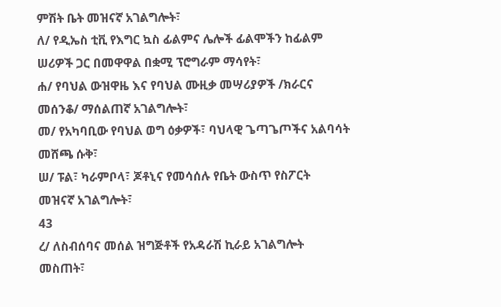ምሽት ቤት መዝናኛ አገልግሎት፣
ለ/ የዲኤስ ቲቪ የእግር ኳስ ፊልምና ሌሎች ፊልሞችን ከፊልም
ሠሪዎች ጋር በመዋዋል በቋሚ ፕሮግራም ማሳየት፣
ሐ/ የባህል ውዝዋዜ እና የባህል ሙዚቃ መሣሪያዎች /ክራርና
መሰንቆ/ ማሰልጠኛ አገልግሎት፣
መ/ የአካባቢው የባህል ወግ ዕቃዎች፣ ባህላዊ ጌጣጌጦችና አልባሳት
መሸጫ ሱቅ፣
ሠ/ ፑል፣ ካራምቦላ፣ ጆቶኒና የመሳሰሉ የቤት ውስጥ የስፖርት
መዝናኛ አገልግሎት፣
43
ረ/ ለስብሰባና መሰል ዝግጅቶች የአዳራሽ ኪራይ አገልግሎት
መስጠት፣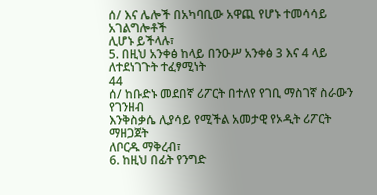ሰ/ እና ሌሎች በአካባቢው አዋጪ የሆኑ ተመሳሳይ አገልግሎቶች
ሊሆኑ ይችላሉ፣
5. በዚህ አንቀፅ ከላይ በንዑሥ አንቀፅ 3 እና 4 ላይ ለተደነገጉት ተፈፃሚነት
44
ሰ/ ከቡድኑ መደበኛ ሪፖርት በተለየ የገቢ ማስገኛ ስራውን የገንዘብ
እንቅስቃሴ ሊያሳይ የሚችል አመታዊ የኦዲት ሪፖርት ማዘጋጀት
ለቦርዱ ማቅረብ፣
6. ከዚህ በፊት የንግድ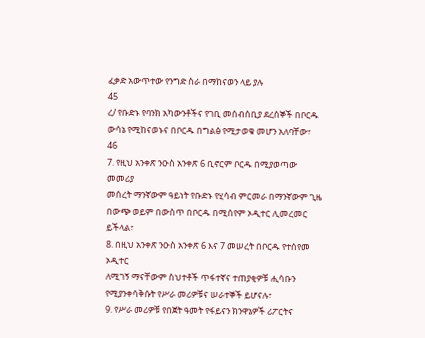ፈቃድ አውጥተው የንግድ ስራ በማከናወን ላይ ያሉ
45
ረ/ የቡድኑ የባንክ አካውንቶችና የገቢ መሰብሰቢያ ደረሰኞች በቦርዱ
ውሳኔ የሚከናወኑና በቦርዱ በግልፅ የሚታወቁ መሆን አለባቸው፣
46
7. የዚህ አንቀጽ ንዑስ አንቀጽ 6 ቢኖርም ቦርዱ በሚያወጣው መመሪያ
መሰረት ማንኛውም ዓይነት የቡድኑ የሂሳብ ምርመራ በማንኛውም ጊዜ
በውጭ ወይም በውስጥ በቦርዱ በሚሰየም ኦዲተር ሊመረመር ይችላል፣
8. በዚህ አንቀጽ ንዑስ አንቀጽ 6 እና 7 መሠረት በቦርዱ የተሰየመ ኦዲተር
ለሚገኝ ማናቸውም ስህተቶች ጥፋተኛና ተጠያቂዎቹ ሒሳቡን
የሚያንቀሳቅሱት የሥራ መሪዎቹና ሠራተኞች ይሆናሉ፣
9. የሥራ መሪዎቹ የበጀት ዓመት የፋይናን ክንዋኔዎች ሪፖርትና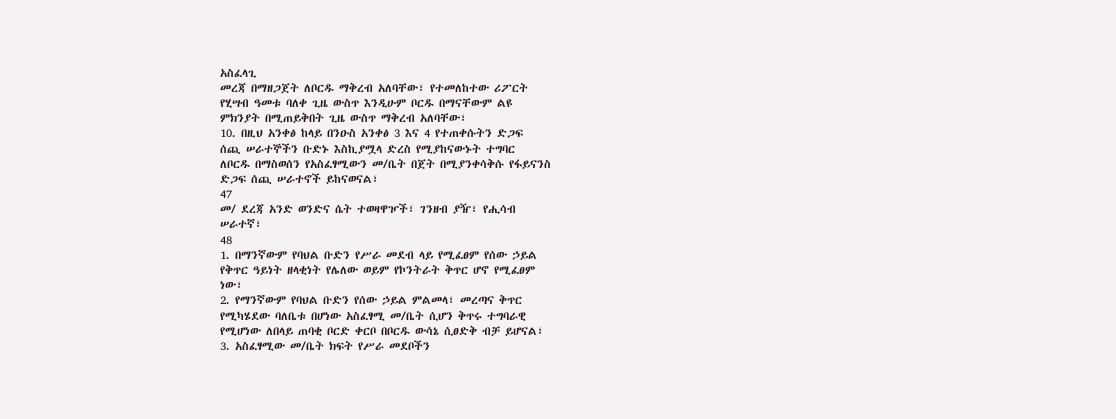አስፈላጊ
መረጃ በማዘጋጀት ለቦርዱ ማቅረብ አለባቸው፣ የተመለከተው ሪፖርት
የሂሣብ ዓመቱ ባለቀ ጊዜ ውስጥ እንዲሁም ቦርዱ በማናቸውም ልዩ
ምክንያት በሚጠይቅበት ጊዜ ውስጥ ማቅረብ አለባቸው፣
10. በዚህ አንቀፅ ከላይ በንዑስ አንቀፅ 3 እና 4 የተጠቀሱትን ድጋፍ
ሰጪ ሠራተኞችን ቡድኑ እስኪያሟላ ድረስ የሚያከናውኑት ተግባር
ለቦርዱ በማስወሰን የአስፈፃሚውን መ/ቤት በጀት በሚያንቀሳቅሱ የፋይናንስ
ድጋፍ ሰጪ ሠራተኖች ይከናወናል፣
47
መ/ ደረጃ አንድ ወንድና ሴት ተወዛዋዦች፣ ገንዘብ ያዥ፣ የሒሳብ
ሠራተኛ፣
48
1. በማንኛውም የባህል ቡድን የሥራ መደብ ላይ የሚፈፀም የሰው ኃይል
የቅጥር ዓይነት ዘላቂነት የሌለው ወይም የኮንትራት ቅጥር ሆኖ የሚፈፀም
ነው፣
2. የማንኛውም የባህል ቡድን የሰው ኃይል ምልመላ፣ መረጣና ቅጥር
የሚካሄደው ባለቤቱ በሆነው አስፈፃሚ መ/ቤት ሲሆን ቅጥሩ ተግባራዊ
የሚሆነው ለበላይ ጠባቂ ቦርድ ቀርቦ በቦርዱ ውሳኔ ሲፀድቅ ብቻ ይሆናል፣
3. አስፈፃሚው መ/ቤት ክፍት የሥራ መደቦችን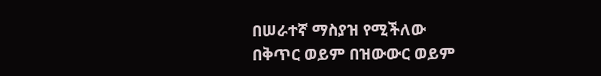በሠራተኛ ማስያዝ የሚችለው
በቅጥር ወይም በዝውውር ወይም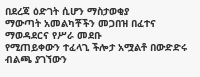በደረጃ ዕድገት ሲሆን ማስታወቂያ
ማውጣት አመልካቾችን መጋበዝ በፈተና ማወዳደርና የሥራ መደቡ
የሚጠይቀውን ተፈላጊ ችሎታ አሟልቶ በውድድሩ ብልጫ ያገኘውን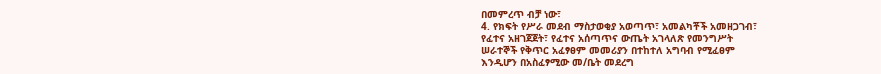በመምረጥ ብቻ ነው፣
4. የክፍት የሥራ መደብ ማስታወቂያ አወጣጥ፣ አመልካቾች አመዘጋገብ፣
የፈተና አዘገጀጀት፣ የፈተና አሰጣጥና ውጤት አገላለጽ የመንግሥት
ሠራተኞች የቅጥር አፈፃፀም መመሪያን በተከተለ አግባብ የሚፈፀም
እንዲሆን በአስፈፃሚው መ/ቤት መደረግ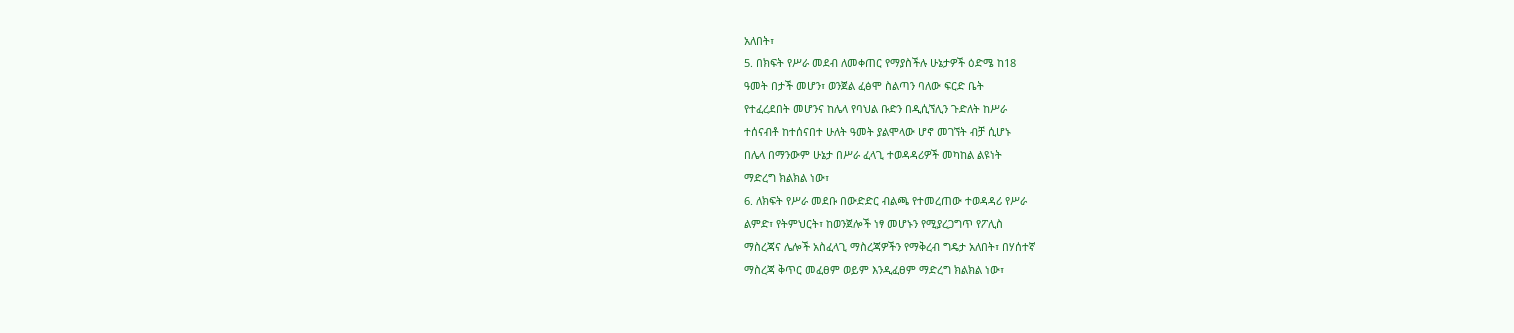አለበት፣
5. በክፍት የሥራ መደብ ለመቀጠር የማያስችሉ ሁኔታዎች ዕድሜ ከ18
ዓመት በታች መሆን፣ ወንጀል ፈፅሞ ስልጣን ባለው ፍርድ ቤት
የተፈረደበት መሆንና ከሌላ የባህል ቡድን በዲሲኘሊን ጉድለት ከሥራ
ተሰናብቶ ከተሰናበተ ሁለት ዓመት ያልሞላው ሆኖ መገኘት ብቻ ሲሆኑ
በሌላ በማንውም ሁኔታ በሥራ ፈላጊ ተወዳዳሪዎች መካከል ልዩነት
ማድረግ ክልክል ነው፣
6. ለክፍት የሥራ መደቡ በውድድር ብልጫ የተመረጠው ተወዳዳሪ የሥራ
ልምድ፣ የትምህርት፣ ከወንጀሎች ነፃ መሆኑን የሚያረጋግጥ የፖሊስ
ማስረጃና ሌሎች አስፈላጊ ማስረጃዎችን የማቅረብ ግዴታ አለበት፣ በሃሰተኛ
ማስረጃ ቅጥር መፈፀም ወይም እንዲፈፀም ማድረግ ክልክል ነው፣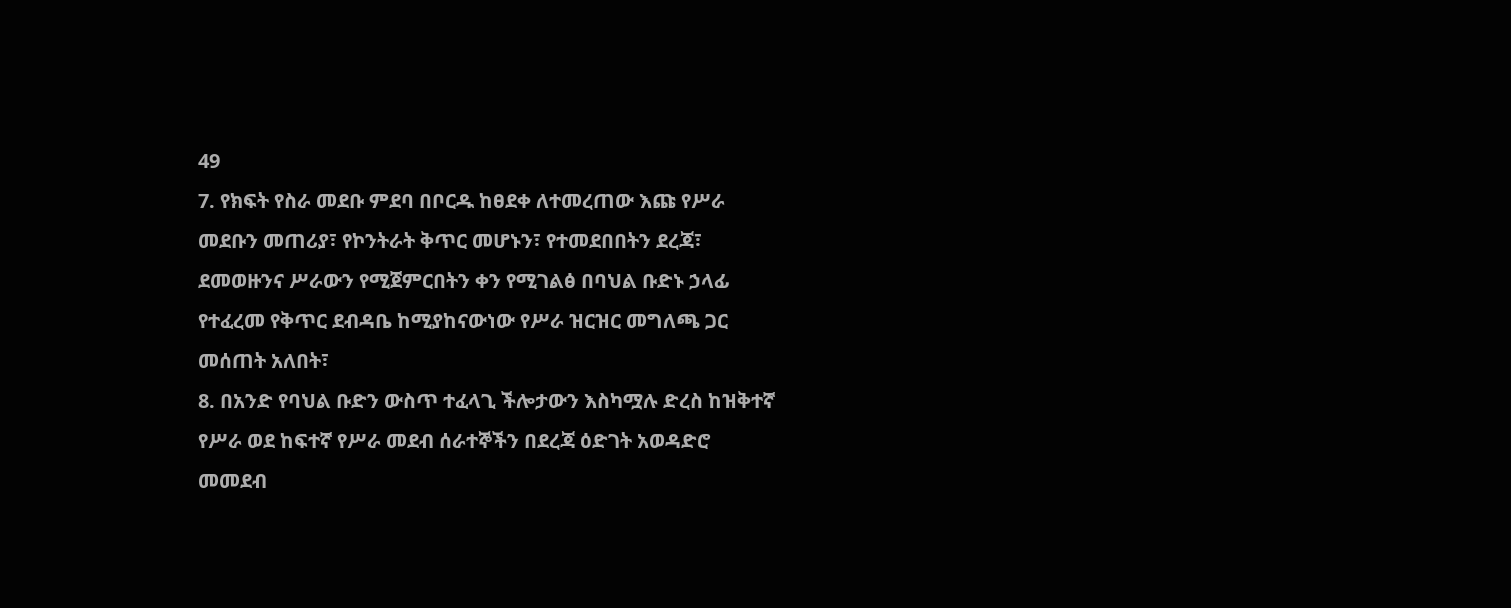49
7. የክፍት የስራ መደቡ ምደባ በቦርዱ ከፀደቀ ለተመረጠው እጩ የሥራ
መደቡን መጠሪያ፣ የኮንትራት ቅጥር መሆኑን፣ የተመደበበትን ደረጃ፣
ደመወዙንና ሥራውን የሚጀምርበትን ቀን የሚገልፅ በባህል ቡድኑ ኃላፊ
የተፈረመ የቅጥር ደብዳቤ ከሚያከናውነው የሥራ ዝርዝር መግለጫ ጋር
መሰጠት አለበት፣
8. በአንድ የባህል ቡድን ውስጥ ተፈላጊ ችሎታውን እስካሟሉ ድረስ ከዝቅተኛ
የሥራ ወደ ከፍተኛ የሥራ መደብ ሰራተኞችን በደረጃ ዕድገት አወዳድሮ
መመደብ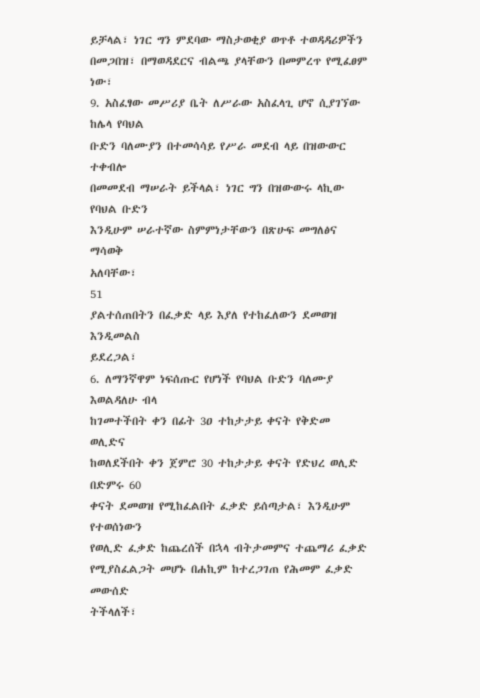ይቻላል፣ ነገር ግን ምደባው ማስታወቂያ ወጥቶ ተወዳዳሪዎችን
በመጋበዝ፣ በማወዳደርና ብልጫ ያላቸውን በመምረጥ የሚፈፀም ነው፣
9. አስፈፃው መሥሪያ ቤት ለሥራው አስፈላጊ ሆኖ ሲያገኘው ከሌላ የባህል
ቡድን ባለሙያን በተመሳሳይ የሥራ መደብ ላይ በዝውውር ተቀብሎ
በመመደብ ማሠራት ይችላል፣ ነገር ግን በዝውውሩ ላኪው የባህል ቡድን
እንዲሁም ሠራተኛው ስምምነታቸውን በጽሁፍ መግለፅና ማሳወቅ
አለባቸው፣
51
ያልተሰጠበትን በፈቃድ ላይ እያለ የተከፈለውን ደመወዝ እንዲመልስ
ይደረጋል፣
6. ለማንኛዋም ነፍሰጡር የሆነች የባህል ቡድን ባለሙያ እወልዳለሁ ብላ
ከገመተችበት ቀን በፊት 3ዐ ተከታታይ ቀናት የቅድመ ወሊድና
ከወለደችበት ቀን ጀምሮ 30 ተከታታይ ቀናት የድህረ ወሊድ በድምሩ 60
ቀናት ደመወዝ የሚከፈልበት ፈቃድ ይሰጣታል፣ እንዲሁም የተወሰነውን
የወሊድ ፈቃድ ከጨረሰች በኋላ ብትታመምና ተጨማሪ ፈቃድ
የሚያስፈልጋት መሆኑ በሐኪም ከተረጋገጠ የሕመም ፈቃድ መውሰድ
ትችላለች፣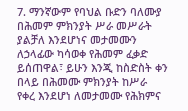7. ማንኛውም የባህል ቡድን ባለሙያ በሕመም ምክንያት ሥራ መሥራት
ያልቻለ እንደሆነና መታመሙን ለኃላፊው ካሳወቀ የሕመም ፈቃድ
ይሰጠዋል፣ ይሁን እንጂ ከስድስት ቀን በላይ በሕመሙ ምክንያት ከሥራ
የቀረ እንደሆነ ለመታመሙ የሕክምና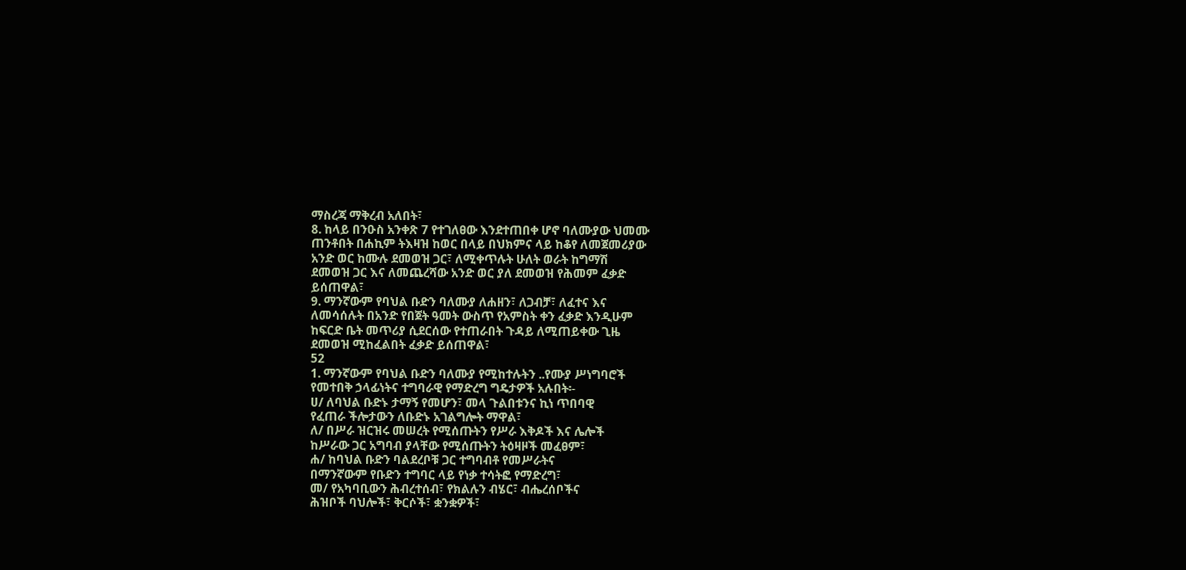ማስረጃ ማቅረብ አለበት፣
8. ከላይ በንዑስ አንቀጽ 7 የተገለፀው እንደተጠበቀ ሆኖ ባለሙያው ህመሙ
ጠንቶበት በሐኪም ትእዛዝ ከወር በላይ በህክምና ላይ ከቆየ ለመጀመሪያው
አንድ ወር ከሙሉ ደመወዝ ጋር፣ ለሚቀጥሉት ሁለት ወራት ከግማሽ
ደመወዝ ጋር እና ለመጨረሻው አንድ ወር ያለ ደመወዝ የሕመም ፈቃድ
ይሰጠዋል፣
9. ማንኛውም የባህል ቡድን ባለሙያ ለሐዘን፣ ለጋብቻ፣ ለፈተና እና
ለመሳሰሉት በአንድ የበጀት ዓመት ውስጥ የአምስት ቀን ፈቃድ እንዲሁም
ከፍርድ ቤት መጥሪያ ሲደርሰው የተጠራበት ጉዳይ ለሚጠይቀው ጊዜ
ደመወዝ ሚከፈልበት ፈቃድ ይሰጠዋል፣
52
1. ማንኛውም የባህል ቡድን ባለሙያ የሚከተሉትን ..የሙያ ሥነግባሮች
የመተበቅ ኃላፊነትና ተግባራዊ የማድረግ ግዴታዎች አሉበት፡-
ሀ/ ለባህል ቡድኑ ታማኝ የመሆን፣ መላ ጉልበቱንና ኪነ ጥበባዊ
የፈጠራ ችሎታውን ለቡድኑ አገልግሎት ማዋል፣
ለ/ በሥራ ዝርዝሩ መሠረት የሚሰጡትን የሥራ እቅዶች እና ሌሎች
ከሥራው ጋር አግባብ ያላቸው የሚሰጡትን ትዕዛዞች መፈፀም፣
ሐ/ ከባህል ቡድን ባልደረቦቹ ጋር ተግባብቶ የመሥራትና
በማንኛውም የቡድን ተግባር ላይ የነቃ ተሳትፎ የማድረግ፣
መ/ የአካባቢውን ሕብረተሰብ፣ የክልሉን ብሄር፣ ብሔረሰቦችና
ሕዝቦች ባህሎች፣ ቅርሶች፣ ቋንቋዎች፣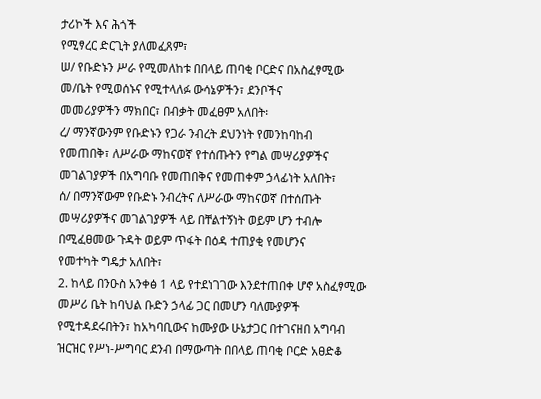ታሪኮች እና ሕጎች
የሚፃረር ድርጊት ያለመፈጸም፣
ሠ/ የቡድኑን ሥራ የሚመለከቱ በበላይ ጠባቂ ቦርድና በአስፈፃሚው
መ/ቤት የሚወሰኑና የሚተላለፉ ውሳኔዎችን፣ ደንቦችና
መመሪያዎችን ማክበር፣ በብቃት መፈፀም አለበት፡
ረ/ ማንኛውንም የቡድኑን የጋራ ንብረት ደህንነት የመንከባከብ
የመጠበቅ፣ ለሥራው ማከናወኛ የተሰጡትን የግል መሣሪያዎችና
መገልገያዎች በአግባቡ የመጠበቅና የመጠቀም ኃላፊነት አለበት፣
ሰ/ በማንኛውም የቡድኑ ንብረትና ለሥራው ማከናወኛ በተሰጡት
መሣሪያዎችና መገልገያዎች ላይ በቸልተኝነት ወይም ሆን ተብሎ
በሚፈፀመው ጉዳት ወይም ጥፋት በዕዳ ተጠያቂ የመሆንና
የመተካት ግዴታ አለበት፣
2. ከላይ በንዑስ አንቀፅ 1 ላይ የተደነገገው እንደተጠበቀ ሆኖ አስፈፃሚው
መሥሪ ቤት ከባህል ቡድን ኃላፊ ጋር በመሆን ባለሙያዎች
የሚተዳደሩበትን፣ ከአካባቢውና ከሙያው ሁኔታጋር በተገናዘበ አግባብ
ዝርዝር የሥነ-ሥግባር ደንብ በማውጣት በበላይ ጠባቂ ቦርድ አፀድቆ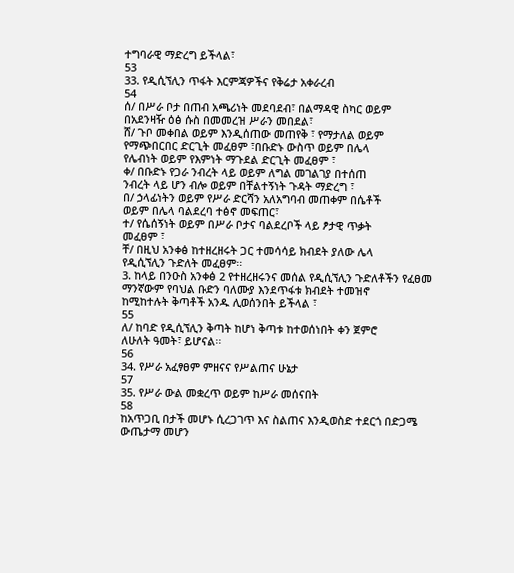ተግባራዊ ማድረግ ይችላል፣
53
33. የዲሲኘሊን ጥፋት እርምጃዎችና የቅሬታ አቀራረብ
54
ሰ/ በሥራ ቦታ በጠብ አጫሪነት መደባደብ፣ በልማዳዊ ስካር ወይም
በአደንዛዥ ዕፅ ሱስ በመመረዝ ሥራን መበደል፣
ሸ/ ጉቦ መቀበል ወይም እንዲሰጠው መጠየቅ ፣ የማታለል ወይም
የማጭበርበር ድርጊት መፈፀም ፣በቡድኑ ውስጥ ወይም በሌላ
የሌብነት ወይም የእምነት ማጉደል ድርጊት መፈፀም ፣
ቀ/ በቡድኑ የጋራ ንብረት ላይ ወይም ለግል መገልገያ በተሰጠ
ንብረት ላይ ሆን ብሎ ወይም በቸልተኝነት ጉዳት ማድረግ ፣
በ/ ኃላፊነትን ወይም የሥራ ድርሻን አለአግባብ መጠቀም በሴቶች
ወይም በሌላ ባልደረባ ተፅኖ መፍጠር፣
ተ/ የሴሰኝነት ወይም በሥራ ቦታና ባልደረቦች ላይ ፆታዊ ጥቃት
መፈፀም ፣
ቸ/ በዚህ አንቀፅ ከተዘረዘሩት ጋር ተመሳሳይ ክብደት ያለው ሌላ
የዲሲኘሊን ጉድለት መፈፀም፡፡
3. ከላይ በንዑስ አንቀፅ 2 የተዘረዘሩንና መሰል የዲሲኘሊን ጉድለቶችን የፈፀመ
ማንኛውም የባህል ቡድን ባለሙያ እንደጥፋቱ ክብደት ተመዝኖ
ከሚከተሉት ቅጣቶች አንዱ ሊወሰንበት ይችላል ፣
55
ለ/ ከባድ የዲሲኘሊን ቅጣት ከሆነ ቅጣቱ ከተወሰነበት ቀን ጀምሮ
ለሁለት ዓመት፣ ይሆናል፡፡
56
34. የሥራ አፈፃፀም ምዘናና የሥልጠና ሁኔታ
57
35. የሥራ ውል መቋረጥ ወይም ከሥራ መሰናበት
58
ከአጥጋቢ በታች መሆኑ ሲረጋገጥ እና ስልጠና እንዲወስድ ተደርጎ በድጋሜ
ውጤታማ መሆን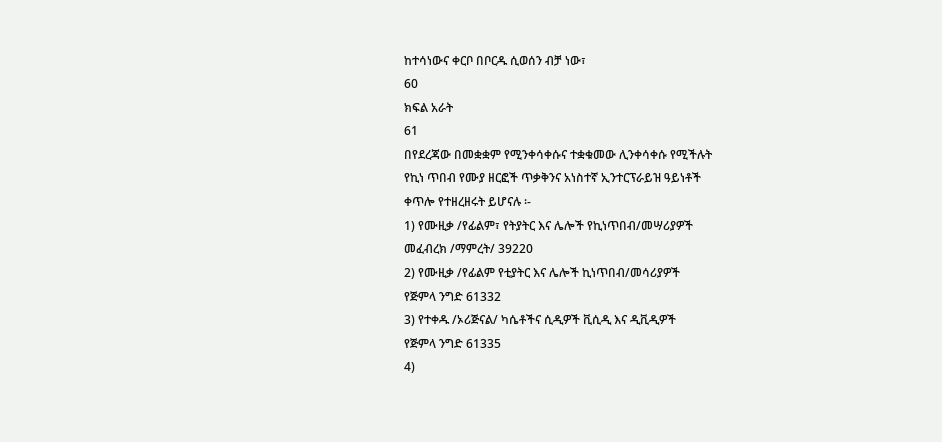ከተሳነውና ቀርቦ በቦርዱ ሲወሰን ብቻ ነው፣
60
ክፍል አራት
61
በየደረጃው በመቋቋም የሚንቀሳቀሱና ተቋቁመው ሊንቀሳቀሱ የሚችሉት
የኪነ ጥበብ የሙያ ዘርፎች ጥቃቅንና አነስተኛ ኢንተርፕራይዝ ዓይነቶች
ቀጥሎ የተዘረዘሩት ይሆናሉ ፡-
1) የሙዚቃ /የፊልም፣ የትያትር እና ሌሎች የኪነጥበብ/መሣሪያዎች
መፈብረክ /ማምረት/ 39220
2) የሙዚቃ /የፊልም የቲያትር እና ሌሎች ኪነጥበብ/መሳሪያዎች
የጅምላ ንግድ 61332
3) የተቀዱ /ኦሪጅናል/ ካሴቶችና ሲዲዎች ቪሲዲ እና ዲቪዲዎች
የጅምላ ንግድ 61335
4)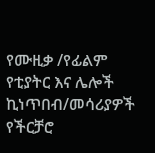የሙዚቃ /የፊልም የቲያትር እና ሌሎች ኪነጥበብ/መሳሪያዎች
የችርቻሮ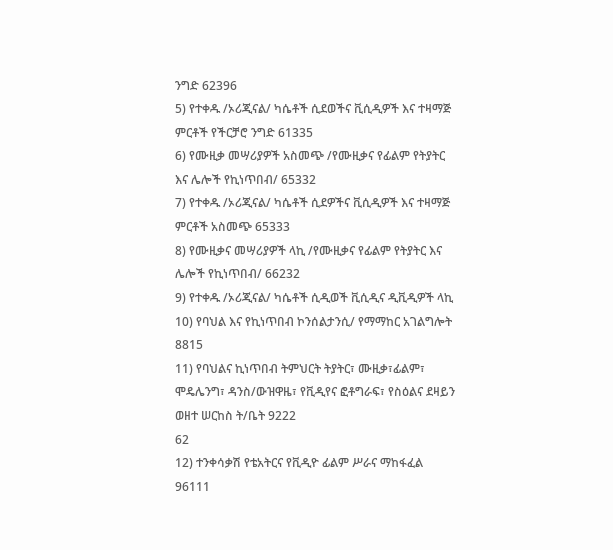ንግድ 62396
5) የተቀዱ /ኦሪጂናል/ ካሴቶች ሲደወችና ቪሲዲዎች እና ተዛማጅ
ምርቶች የችርቻሮ ንግድ 61335
6) የሙዚቃ መሣሪያዎች አስመጭ /የሙዚቃና የፊልም የትያትር
እና ሌሎች የኪነጥበብ/ 65332
7) የተቀዱ /ኦሪጂናል/ ካሴቶች ሲደዎችና ቪሲዲዎች እና ተዛማጅ
ምርቶች አስመጭ 65333
8) የሙዚቃና መሣሪያዎች ላኪ /የሙዚቃና የፊልም የትያትር እና
ሌሎች የኪነጥበብ/ 66232
9) የተቀዱ /ኦሪጂናል/ ካሴቶች ሲዲወች ቪሲዲና ዲቪዲዎች ላኪ
10) የባህል እና የኪነጥበብ ኮንሰልታንሲ/ የማማከር አገልግሎት
8815
11) የባህልና ኪነጥበብ ትምህርት ትያትር፣ ሙዚቃ፣ፊልም፣
ሞዴሌንግ፣ ዳንስ/ውዝዋዜ፣ የቪዲየና ፎቶግራፍ፣ የስዕልና ደዛይን
ወዘተ ሠርከስ ት/ቤት 9222
62
12) ተንቀሳቃሽ የቴአትርና የቪዲዮ ፊልም ሥራና ማከፋፈል
96111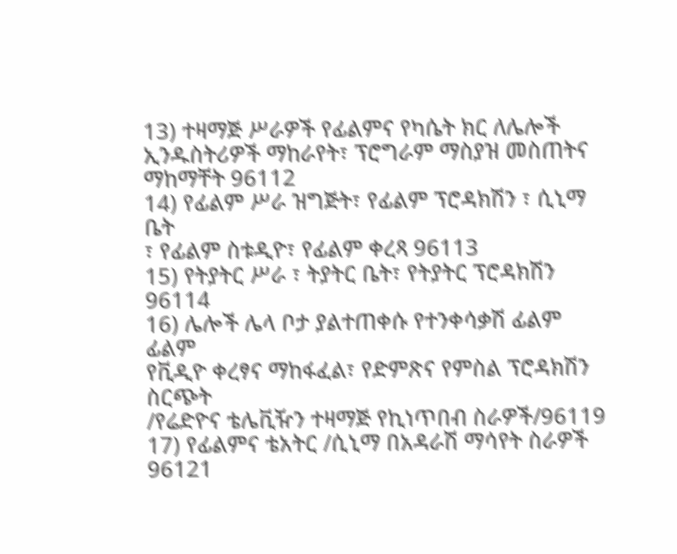13) ተዛማጅ ሥራዎች የፊልምና የካሴት ክር ለሌሎች
ኢንዱስትሪዎች ማከራየት፣ ፕሮግራም ማስያዝ መስጠትና
ማከማቸት 96112
14) የፊልም ሥራ ዝግጅት፣ የፊልም ፕሮዳክሽን ፣ ሲኒማ ቤት
፣ የፊልም ስቱዲዮ፣ የፊልም ቀረጻ 96113
15) የትያትር ሥራ ፣ ትያትር ቤት፣ የትያትር ፕሮዳክሽን 96114
16) ሌሎች ሌላ ቦታ ያልተጠቀሱ የተንቀሳቃሽ ፊልም ፊልም
የቪዲዮ ቀረፃና ማከፋፈል፣ የድምጽና የምስል ፕሮዳክሽን ስርጭት
/የሬድዮና ቴሌቪዥን ተዛማጅ የኪነጥበብ ስራዎች/96119
17) የፊልምና ቴአትር /ሲኒማ በአዳራሽ ማሳየት ስራዎች 96121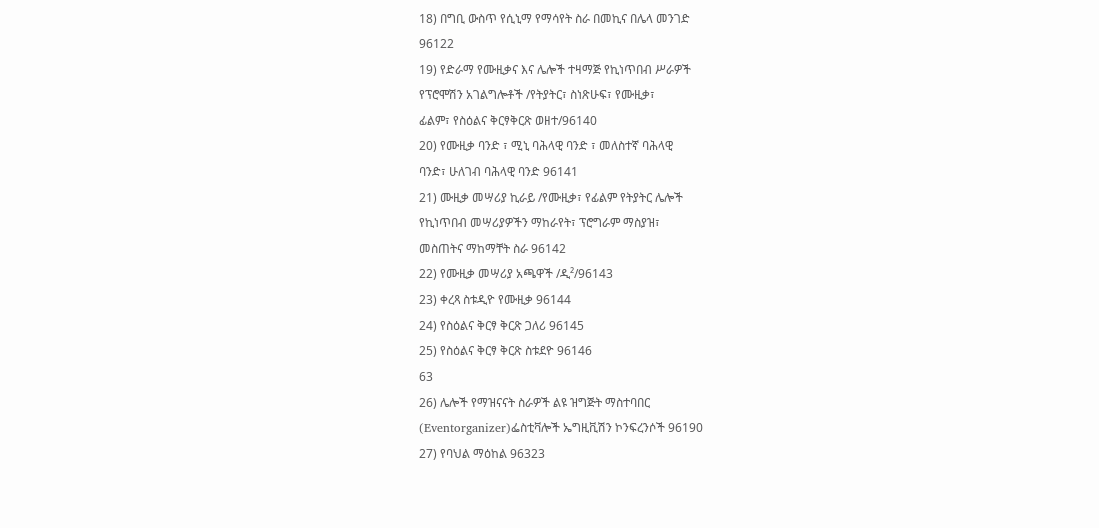18) በግቢ ውስጥ የሲኒማ የማሳየት ስራ በመኪና በሌላ መንገድ
96122
19) የድራማ የሙዚቃና እና ሌሎች ተዛማጅ የኪነጥበብ ሥራዎች
የፕሮሞሽን አገልግሎቶች /የትያትር፣ ስነጽሁፍ፣ የሙዚቃ፣
ፊልም፣ የስዕልና ቅርፃቅርጽ ወዘተ/96140
20) የሙዚቃ ባንድ ፣ ሚኒ ባሕላዊ ባንድ ፣ መለስተኛ ባሕላዊ
ባንድ፣ ሁለገብ ባሕላዊ ባንድ 96141
21) ሙዚቃ መሣሪያ ኪራይ /የሙዚቃ፣ የፊልም የትያትር ሌሎች
የኪነጥበብ መሣሪያዎችን ማከራየት፣ ፕሮግራም ማስያዝ፣
መስጠትና ማከማቸት ስራ 96142
22) የሙዚቃ መሣሪያ አጫዋች /ዲ²/96143
23) ቀረጻ ስቱዲዮ የሙዚቃ 96144
24) የስዕልና ቅርፃ ቅርጽ ጋለሪ 96145
25) የስዕልና ቅርፃ ቅርጽ ስቱደዮ 96146
63
26) ሌሎች የማዝናናት ስራዎች ልዩ ዝግጅት ማስተባበር
(Eventorganizer)ፌስቲቫሎች ኤግዚቪሽን ኮንፍረንሶች 96190
27) የባህል ማዕከል 96323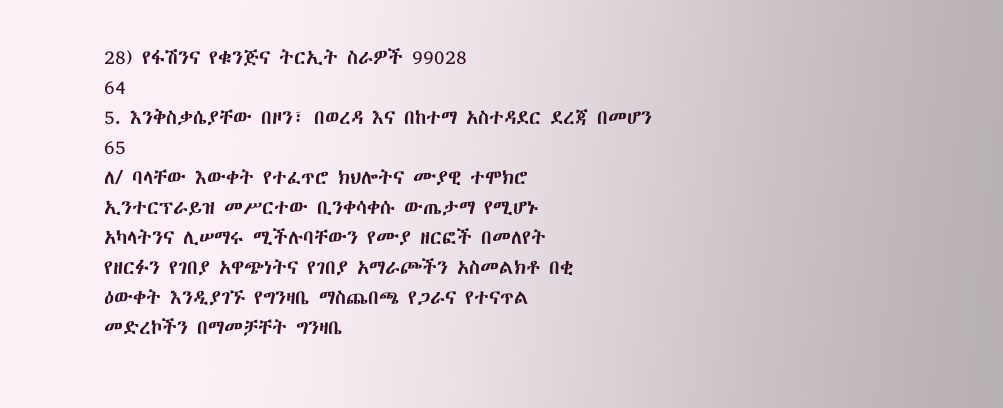28) የፋሽንና የቁንጅና ትርኢት ስራዎች 99028
64
5. እንቅስቃሴያቸው በዞን፣ በወረዳ እና በከተማ አስተዳደር ደረጃ በመሆን
65
ለ/ ባላቸው እውቀት የተፈጥሮ ክህሎትና ሙያዊ ተሞክሮ
ኢንተርፕራይዝ መሥርተው ቢንቀሳቀሱ ውጤታማ የሚሆኑ
አካላትንና ሊሠማሩ ሚችሉባቸውን የሙያ ዘርፎች በመለየት
የዘርፉን የገበያ አዋጭነትና የገበያ አማራጮችን አስመልክቶ በቂ
ዕውቀት እንዲያገኙ የግንዛቤ ማስጨበጫ የጋራና የተናጥል
መድረኮችን በማመቻቸት ግንዛቤ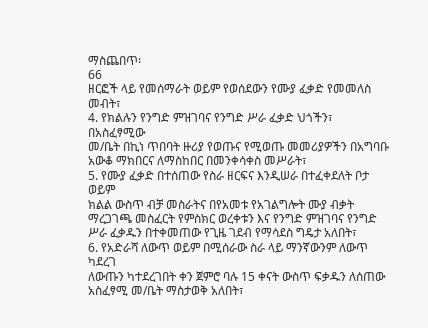ማስጨበጥ፡
66
ዘርፎች ላይ የመሰማራት ወይም የወሰደውን የሙያ ፈቃድ የመመለስ
መብት፣
4. የክልሉን የንግድ ምዝገባና የንግድ ሥራ ፈቃድ ህጎችን፣ በአስፈፃሚው
መ/ቤት በኪነ ጥበባት ዙሪያ የወጡና የሚወጡ መመሪያዎችን በአግባቡ
አውቆ ማክበርና ለማስከበር በመንቀሳቀስ መሥራት፣
5. የሙያ ፈቃድ በተሰጠው የስራ ዘርፍና እንዲሠራ በተፈቀደለት ቦታ ወይም
ክልል ውስጥ ብቻ መስራትና በየአመቱ የአገልግሎት ሙያ ብቃት
ማረጋገጫ መስፈርት የምስክር ወረቀቱን እና የንግድ ምዝገባና የንግድ
ሥራ ፈቃዱን በተቀመጠው የጊዜ ገደብ የማሳደስ ግዴታ አለበት፣
6. የአድራሻ ለውጥ ወይም በሚሰራው ስራ ላይ ማንኛውንም ለውጥ ካደረገ
ለውጡን ካተደረገበት ቀን ጀምሮ ባሉ 15 ቀናት ውስጥ ፍቃዱን ለሰጠው
አስፈፃሚ መ/ቤት ማስታወቅ አለበት፣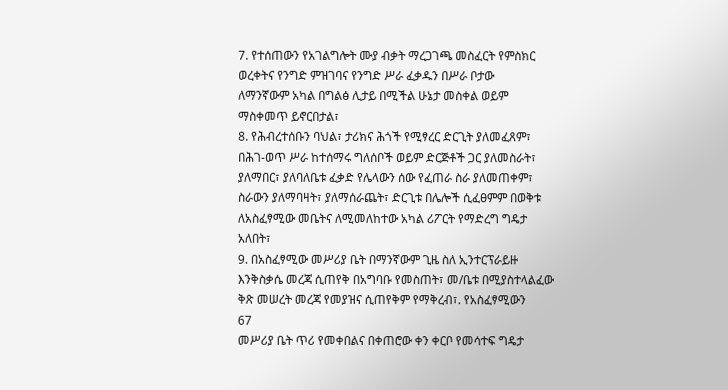7. የተሰጠውን የአገልግሎት ሙያ ብቃት ማረጋገጫ መስፈርት የምስክር
ወረቀትና የንግድ ምዝገባና የንግድ ሥራ ፈቃዱን በሥራ ቦታው
ለማንኛውም አካል በግልፅ ሊታይ በሚችል ሁኔታ መስቀል ወይም
ማስቀመጥ ይኖርበታል፣
8. የሕብረተሰቡን ባህል፣ ታሪክና ሕጎች የሚፃረር ድርጊት ያለመፈጸም፣
በሕገ-ወጥ ሥራ ከተሰማሩ ግለሰቦች ወይም ድርጅቶች ጋር ያለመስራት፣
ያለማበር፣ ያለባለቤቱ ፈቃድ የሌላውን ሰው የፈጠራ ስራ ያለመጠቀም፣
ስራውን ያለማባዛት፣ ያለማሰራጨት፣ ድርጊቱ በሌሎች ሲፈፀምም በወቅቱ
ለአስፈፃሚው መቤትና ለሚመለከተው አካል ሪፖርት የማድረግ ግዴታ
አለበት፣
9. በአስፈፃሚው መሥሪያ ቤት በማንኛውም ጊዜ ስለ ኢንተርፕራይዙ
እንቅስቃሴ መረጃ ሲጠየቅ በአግባቡ የመስጠት፣ መ/ቤቱ በሚያስተላልፈው
ቅጽ መሠረት መረጃ የመያዝና ሲጠየቅም የማቅረብ፣. የአስፈፃሚውን
67
መሥሪያ ቤት ጥሪ የመቀበልና በቀጠሮው ቀን ቀርቦ የመሳተፍ ግዴታ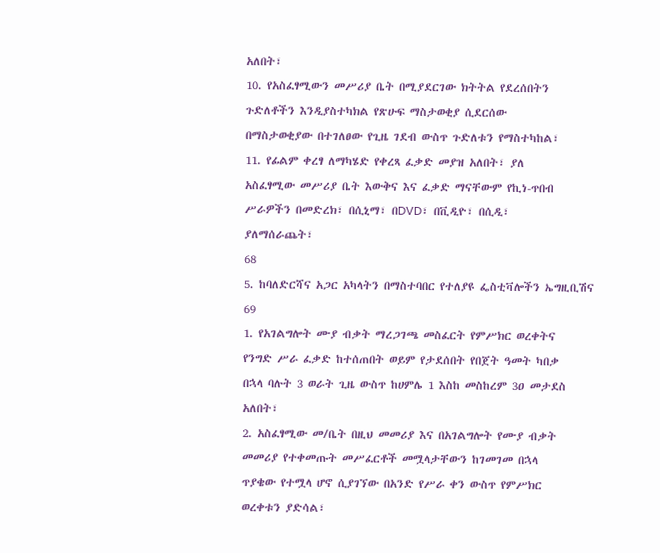አለበት፣
10. የአስፈፃሚውን መሥሪያ ቤት በሚያደርገው ክትትል የደረሰበትን
ጉድለቶችን እንዲያስተካክል የጽሁፍ ማስታወቂያ ሲደርሰው
በማስታወቂያው በተገለፀው የጊዜ ገደብ ውስጥ ጉድለቱን የማስተካከል፣
11. የፊልም ቀረፃ ለማካሄድ የቀረጻ ፈቃድ መያዝ አለበት፣ ያለ
አስፈፃሚው መሥሪያ ቤት እውቅና እና ፈቃድ ማናቸውም የኪነ-ጥበብ
ሥራዎችን በመድረክ፣ በሲኒማ፣ በDVD፣ በቪዲዮ፣ በሲዲ፣
ያለማሰራጨት፣
68
5. ከባለድርሻና አጋር አካላትን በማስተባበር የተለያዩ ፌስቲቫሎችን ኤግዚቢሽና
69
1. የአገልግሎት ሙያ ብቃት ማረጋገጫ መስፈርት የምሥክር ወረቀትና
የንግድ ሥራ ፈቃድ ከተሰጠበት ወይም የታደሰበት የበጀት ዓመት ካበቃ
በኋላ ባሉት 3 ወራት ጊዜ ውስጥ ከሀምሌ 1 እስከ መስከረም 3ዐ መታደስ
አለበት፣
2. አስፈፃሚው መ/ቤት በዚህ መመሪያ እና በአገልግሎት የሙያ ብቃት
መመሪያ የተቀመጡት መሥፈርቶች መሟላታቸውን ከገመገመ በኋላ
ጥያቄው የተሟላ ሆኖ ሲያገኘው በአንድ የሥራ ቀን ውስጥ የምሥክር
ወረቀቱን ያድሳል፣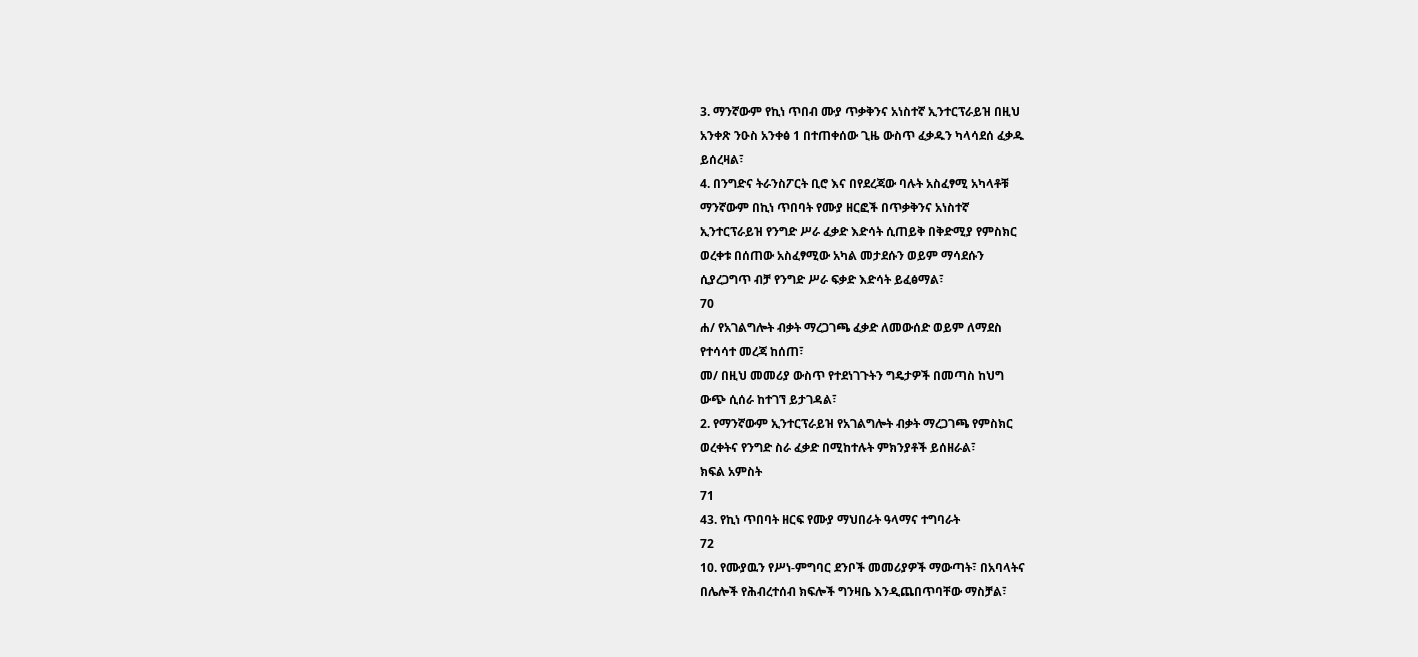3. ማንኛውም የኪነ ጥበብ ሙያ ጥቃቅንና አነስተኛ ኢንተርፕራይዝ በዚህ
አንቀጽ ንዑስ አንቀፅ 1 በተጠቀሰው ጊዜ ውስጥ ፈቃዱን ካላሳደሰ ፈቃዱ
ይሰረዛል፣
4. በንግድና ትራንስፖርት ቢሮ እና በየደረጃው ባሉት አስፈፃሚ አካላቶቹ
ማንኛውም በኪነ ጥበባት የሙያ ዘርፎች በጥቃቅንና አነስተኛ
ኢንተርፕራይዝ የንግድ ሥራ ፈቃድ እድሳት ሲጠይቅ በቅድሚያ የምስክር
ወረቀቱ በሰጠው አስፈፃሚው አካል መታደሱን ወይም ማሳደሱን
ሲያረጋግጥ ብቻ የንግድ ሥራ ፍቃድ እድሳት ይፈፅማል፣
70
ሐ/ የአገልግሎት ብቃት ማረጋገጫ ፈቃድ ለመውሰድ ወይም ለማደስ
የተሳሳተ መረጃ ከሰጠ፣
መ/ በዚህ መመሪያ ውስጥ የተደነገጉትን ግዴታዎች በመጣስ ከህግ
ውጭ ሲሰራ ከተገኘ ይታገዳል፣
2. የማንኛውም ኢንተርፕራይዝ የአገልግሎት ብቃት ማረጋገጫ የምስክር
ወረቀትና የንግድ ስራ ፈቃድ በሚከተሉት ምክንያቶች ይሰዘራል፣
ክፍል አምስት
71
43. የኪነ ጥበባት ዘርፍ የሙያ ማህበራት ዓላማና ተግባራት
72
10. የሙያዉን የሥነ-ምግባር ደንቦች መመሪያዎች ማውጣት፣ በአባላትና
በሌሎች የሕብረተሰብ ክፍሎች ግንዛቤ እንዲጨበጥባቸው ማስቻል፣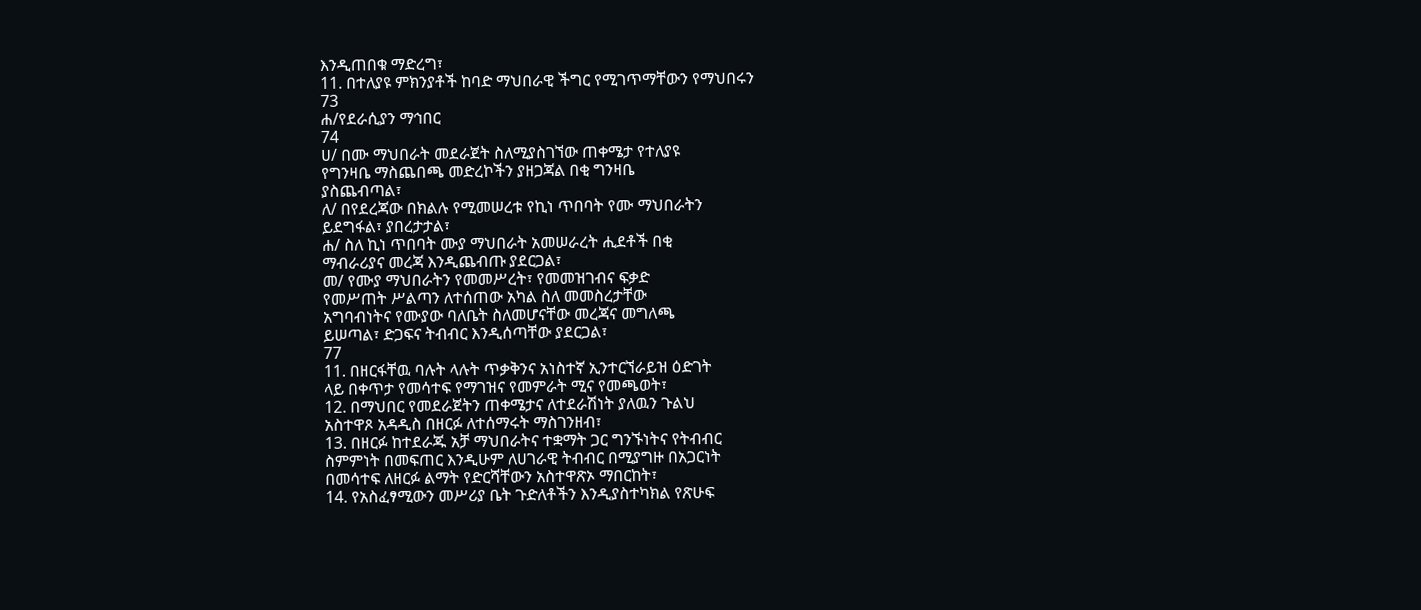እንዲጠበቁ ማድረግ፣
11. በተለያዩ ምክንያቶች ከባድ ማህበራዊ ችግር የሚገጥማቸውን የማህበሩን
73
ሐ/የደራሲያን ማኅበር
74
ሀ/ በሙ ማህበራት መደራጀት ስለሚያስገኘው ጠቀሜታ የተለያዩ
የግንዛቤ ማስጨበጫ መድረኮችን ያዘጋጃል በቂ ግንዛቤ
ያስጨብጣል፣
ለ/ በየደረጃው በክልሉ የሚመሠረቱ የኪነ ጥበባት የሙ ማህበራትን
ይደግፋል፣ ያበረታታል፣
ሐ/ ስለ ኪነ ጥበባት ሙያ ማህበራት አመሠራረት ሒደቶች በቂ
ማብራሪያና መረጃ እንዲጨብጡ ያደርጋል፣
መ/ የሙያ ማህበራትን የመመሥረት፣ የመመዝገብና ፍቃድ
የመሥጠት ሥልጣን ለተሰጠው አካል ስለ መመስረታቸው
አግባብነትና የሙያው ባለቤት ስለመሆናቸው መረጃና መግለጫ
ይሠጣል፣ ድጋፍና ትብብር እንዲሰጣቸው ያደርጋል፣
77
11. በዘርፋቸዉ ባሉት ላሉት ጥቃቅንና አነስተኛ ኢንተርኘራይዝ ዕድገት
ላይ በቀጥታ የመሳተፍ የማገዝና የመምራት ሚና የመጫወት፣
12. በማህበር የመደራጀትን ጠቀሜታና ለተደራሽነት ያለዉን ጉልህ
አስተዋጾ አዳዲስ በዘርፉ ለተሰማሩት ማስገንዘብ፣
13. በዘርፉ ከተደራጁ አቻ ማህበራትና ተቋማት ጋር ግንኙነትና የትብብር
ስምምነት በመፍጠር እንዲሁም ለሀገራዊ ትብብር በሚያግዙ በአጋርነት
በመሳተፍ ለዘርፉ ልማት የድርሻቸውን አስተዋጽኦ ማበርከት፣
14. የአስፈፃሚውን መሥሪያ ቤት ጉድለቶችን እንዲያስተካክል የጽሁፍ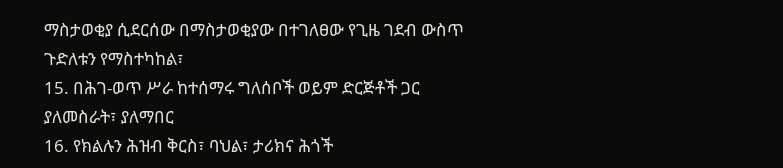ማስታወቂያ ሲደርሰው በማስታወቂያው በተገለፀው የጊዜ ገደብ ውስጥ
ጉድለቱን የማስተካከል፣
15. በሕገ-ወጥ ሥራ ከተሰማሩ ግለሰቦች ወይም ድርጅቶች ጋር
ያለመስራት፣ ያለማበር
16. የክልሉን ሕዝብ ቅርስ፣ ባህል፣ ታሪክና ሕጎች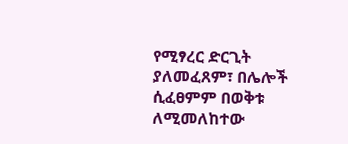የሚፃረር ድርጊት
ያለመፈጸም፣ በሌሎች ሲፈፀምም በወቅቱ ለሚመለከተው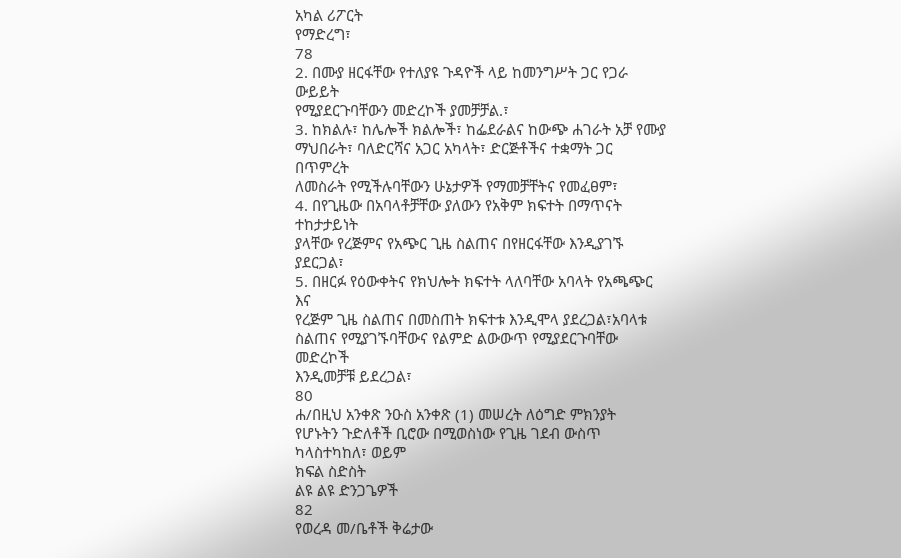አካል ሪፖርት
የማድረግ፣
78
2. በሙያ ዘርፋቸው የተለያዩ ጉዳዮች ላይ ከመንግሥት ጋር የጋራ ውይይት
የሚያደርጉባቸውን መድረኮች ያመቻቻል.፣
3. ከክልሉ፣ ከሌሎች ክልሎች፣ ከፌደራልና ከውጭ ሐገራት አቻ የሙያ
ማህበራት፣ ባለድርሻና አጋር አካላት፣ ድርጅቶችና ተቋማት ጋር በጥምረት
ለመስራት የሚችሉባቸውን ሁኔታዎች የማመቻቸትና የመፈፀም፣
4. በየጊዜው በአባላቶቻቸው ያለውን የአቅም ክፍተት በማጥናት ተከታታይነት
ያላቸው የረጅምና የአጭር ጊዜ ስልጠና በየዘርፋቸው እንዲያገኙ ያደርጋል፣
5. በዘርፉ የዕውቀትና የክህሎት ክፍተት ላለባቸው አባላት የአጫጭር እና
የረጅም ጊዜ ስልጠና በመስጠት ክፍተቱ እንዲሞላ ያደረጋል፣አባላቱ
ስልጠና የሚያገኙባቸውና የልምድ ልውውጥ የሚያደርጉባቸው መድረኮች
እንዲመቻቹ ይደረጋል፣
80
ሐ/በዚህ አንቀጽ ንዑስ አንቀጽ (1) መሠረት ለዕግድ ምክንያት
የሆኑትን ጉድለቶች ቢሮው በሚወስነው የጊዜ ገደብ ውስጥ
ካላስተካከለ፣ ወይም
ክፍል ስድስት
ልዩ ልዩ ድንጋጌዎች
82
የወረዳ መ/ቤቶች ቅሬታው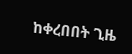ከቀረበበት ጊዜ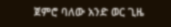ጀምሮ ባለው አንድ ወር ጊዜ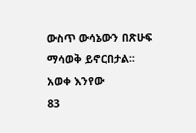ውስጥ ውሳኔውን በጽሁፍ ማሳወቅ ይኖርበታል፡፡
አወቀ እንየው
83